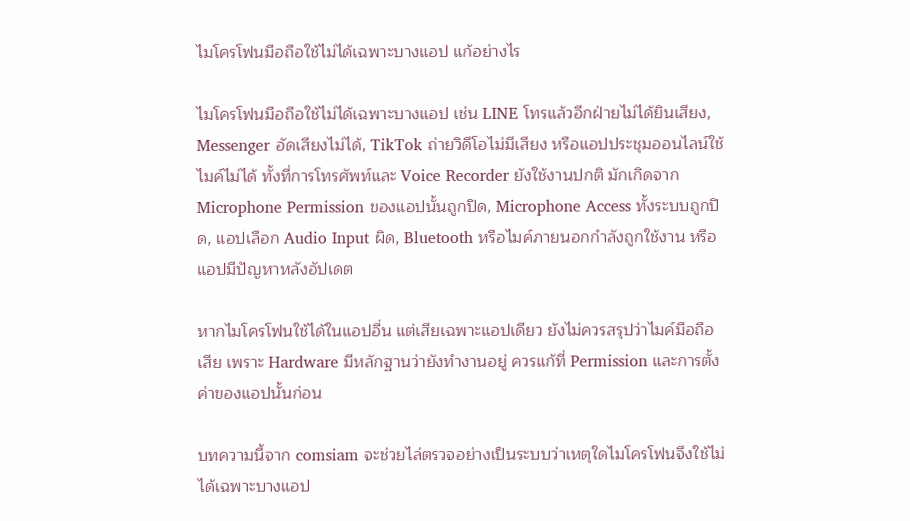ไมโครโฟนมือถือใช้ไม่ได้เฉพาะบางแอป แก้อย่างไร

ไมโครโฟนมือถือใช้ไม่ได้เฉพาะบางแอป เช่น LINE โทรแล้วอีกฝ่ายไม่ได้ยินเสียง, Messenger อัดเสียงไม่ได้, TikTok ถ่ายวิดีโอไม่มีเสียง หรือแอปประชุมออนไลน์ใช้ไมค์ไม่ได้ ทั้งที่การโทรศัพท์และ Voice Recorder ยังใช้งานปกติ มักเกิดจาก Microphone Permission ของแอปนั้นถูกปิด, Microphone Access ทั้งระบบถูกปิด, แอปเลือก Audio Input ผิด, Bluetooth หรือไมค์ภายนอกกำลังถูกใช้งาน หรือแอปมีปัญหาหลังอัปเดต

หากไมโครโฟนใช้ได้ในแอปอื่น แต่เสียเฉพาะแอปเดียว ยังไม่ควรสรุปว่าไมค์มือถือเสีย เพราะ Hardware มีหลักฐานว่ายังทำงานอยู่ ควรแก้ที่ Permission และการตั้งค่าของแอปนั้นก่อน

บทความนี้จาก comsiam จะช่วยไล่ตรวจอย่างเป็นระบบว่าเหตุใดไมโครโฟนจึงใช้ไม่ได้เฉพาะบางแอป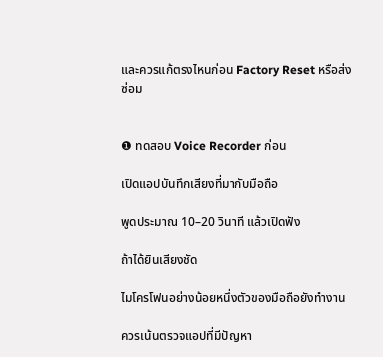และควรแก้ตรงไหนก่อน Factory Reset หรือส่งซ่อม


❶ ทดสอบ Voice Recorder ก่อน

เปิดแอปบันทึกเสียงที่มากับมือถือ

พูดประมาณ 10–20 วินาที แล้วเปิดฟัง

ถ้าได้ยินเสียงชัด

ไมโครโฟนอย่างน้อยหนึ่งตัวของมือถือยังทำงาน

ควรเน้นตรวจแอปที่มีปัญหา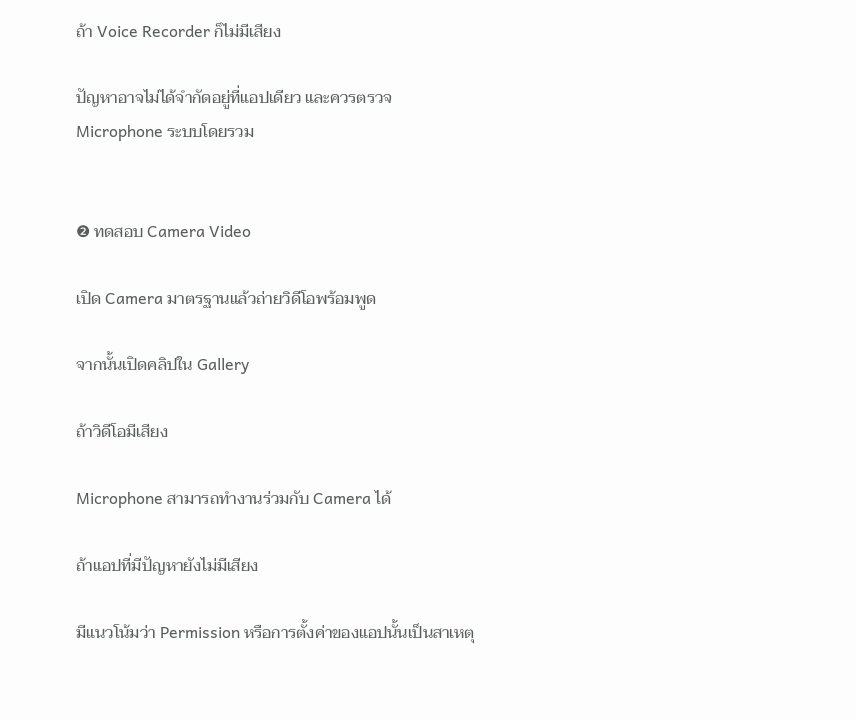ถ้า Voice Recorder ก็ไม่มีเสียง

ปัญหาอาจไม่ได้จำกัดอยู่ที่แอปเดียว และควรตรวจ Microphone ระบบโดยรวม


❷ ทดสอบ Camera Video

เปิด Camera มาตรฐานแล้วถ่ายวิดีโอพร้อมพูด

จากนั้นเปิดคลิปใน Gallery

ถ้าวิดีโอมีเสียง

Microphone สามารถทำงานร่วมกับ Camera ได้

ถ้าแอปที่มีปัญหายังไม่มีเสียง

มีแนวโน้มว่า Permission หรือการตั้งค่าของแอปนั้นเป็นสาเหตุ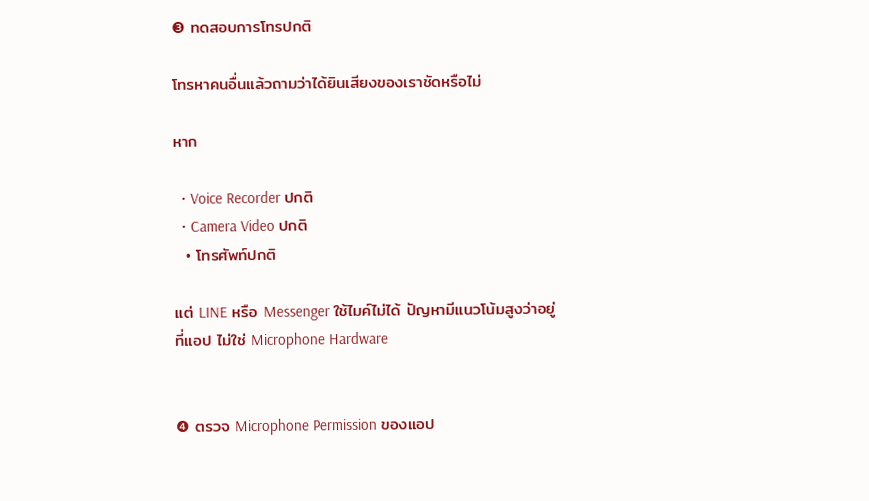❸ ทดสอบการโทรปกติ

โทรหาคนอื่นแล้วถามว่าได้ยินเสียงของเราชัดหรือไม่

หาก

  • Voice Recorder ปกติ
  • Camera Video ปกติ
  • โทรศัพท์ปกติ

แต่ LINE หรือ Messenger ใช้ไมค์ไม่ได้ ปัญหามีแนวโน้มสูงว่าอยู่ที่แอป ไม่ใช่ Microphone Hardware


❹ ตรวจ Microphone Permission ของแอป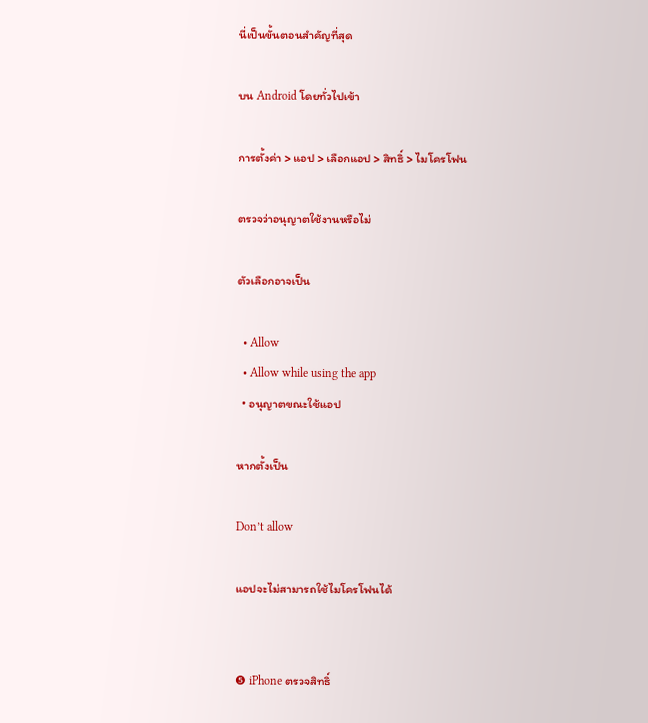นี่เป็นขั้นตอนสำคัญที่สุด

บน Android โดยทั่วไปเข้า

การตั้งค่า > แอป > เลือกแอป > สิทธิ์ > ไมโครโฟน

ตรวจว่าอนุญาตใช้งานหรือไม่

ตัวเลือกอาจเป็น

  • Allow
  • Allow while using the app
  • อนุญาตขณะใช้แอป

หากตั้งเป็น

Don’t allow

แอปจะไม่สามารถใช้ไมโครโฟนได้


❺ iPhone ตรวจสิทธิ์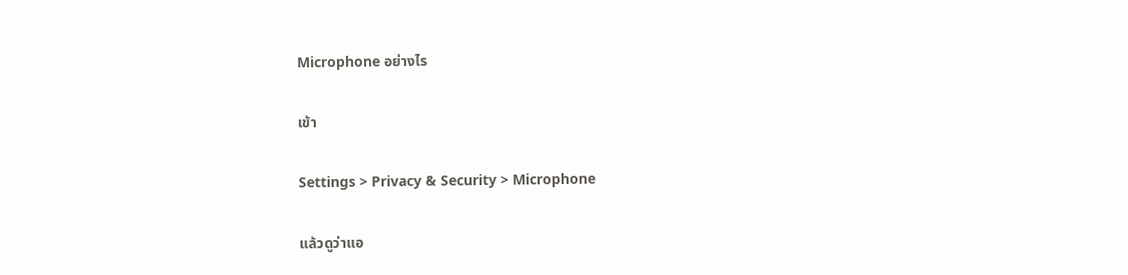Microphone อย่างไร

เข้า

Settings > Privacy & Security > Microphone

แล้วดูว่าแอ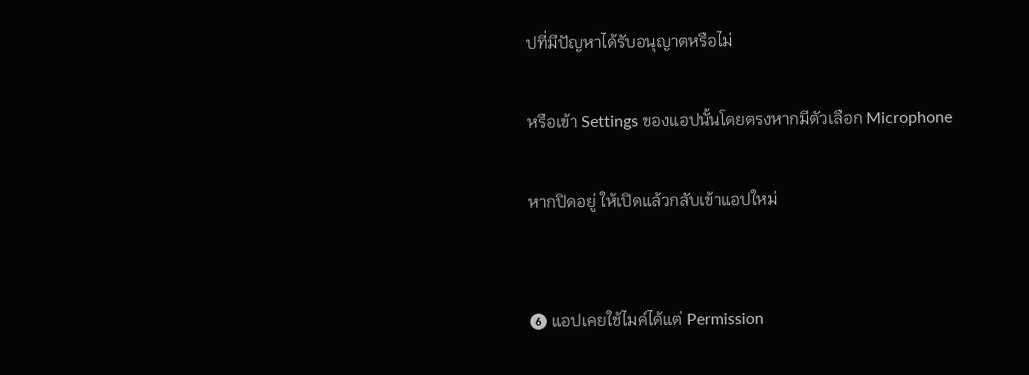ปที่มีปัญหาได้รับอนุญาตหรือไม่

หรือเข้า Settings ของแอปนั้นโดยตรงหากมีตัวเลือก Microphone

หากปิดอยู่ ให้เปิดแล้วกลับเข้าแอปใหม่


❻ แอปเคยใช้ไมค์ได้แต่ Permission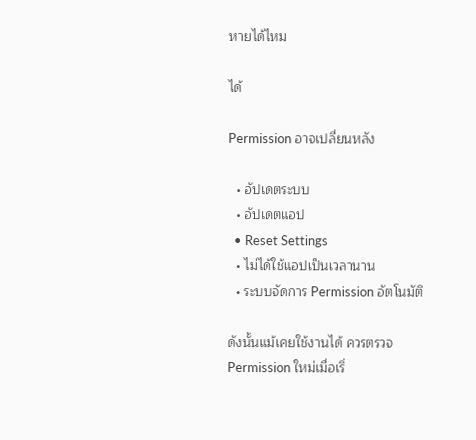หายได้ไหม

ได้

Permission อาจเปลี่ยนหลัง

  • อัปเดตระบบ
  • อัปเดตแอป
  • Reset Settings
  • ไม่ได้ใช้แอปเป็นเวลานาน
  • ระบบจัดการ Permission อัตโนมัติ

ดังนั้นแม้เคยใช้งานได้ ควรตรวจ Permission ใหม่เมื่อเริ่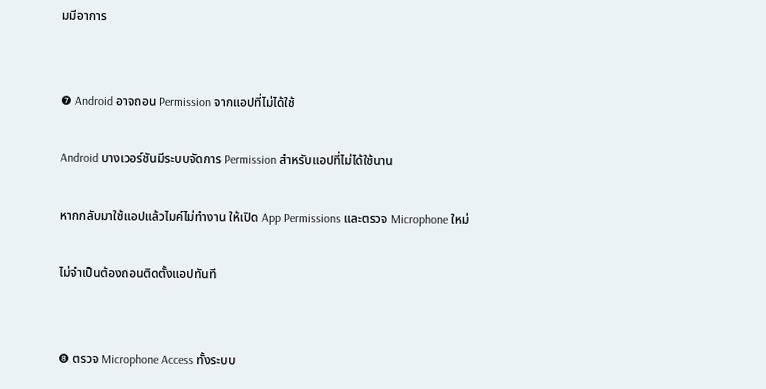มมีอาการ


❼ Android อาจถอน Permission จากแอปที่ไม่ได้ใช้

Android บางเวอร์ชันมีระบบจัดการ Permission สำหรับแอปที่ไม่ได้ใช้นาน

หากกลับมาใช้แอปแล้วไมค์ไม่ทำงาน ให้เปิด App Permissions และตรวจ Microphone ใหม่

ไม่จำเป็นต้องถอนติดตั้งแอปทันที


❽ ตรวจ Microphone Access ทั้งระบบ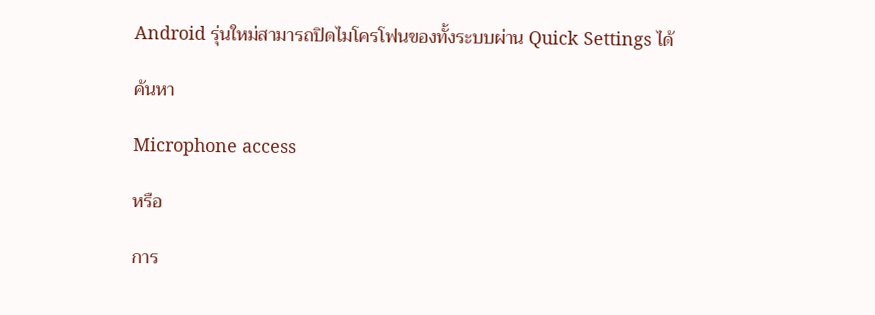Android รุ่นใหม่สามารถปิดไมโครโฟนของทั้งระบบผ่าน Quick Settings ได้

ค้นหา

Microphone access

หรือ

การ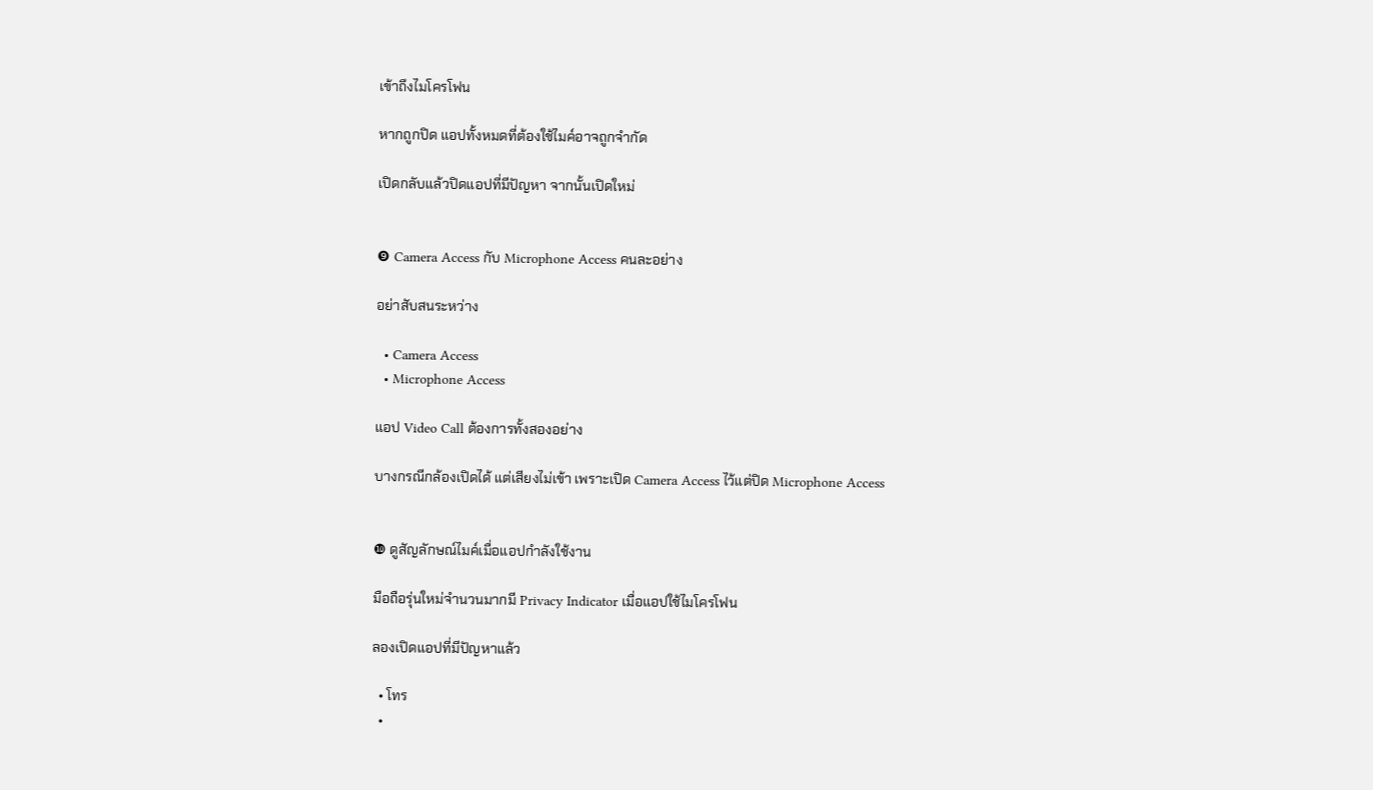เข้าถึงไมโครโฟน

หากถูกปิด แอปทั้งหมดที่ต้องใช้ไมค์อาจถูกจำกัด

เปิดกลับแล้วปิดแอปที่มีปัญหา จากนั้นเปิดใหม่


❾ Camera Access กับ Microphone Access คนละอย่าง

อย่าสับสนระหว่าง

  • Camera Access
  • Microphone Access

แอป Video Call ต้องการทั้งสองอย่าง

บางกรณีกล้องเปิดได้ แต่เสียงไม่เข้า เพราะเปิด Camera Access ไว้แต่ปิด Microphone Access


❿ ดูสัญลักษณ์ไมค์เมื่อแอปกำลังใช้งาน

มือถือรุ่นใหม่จำนวนมากมี Privacy Indicator เมื่อแอปใช้ไมโครโฟน

ลองเปิดแอปที่มีปัญหาแล้ว

  • โทร
  •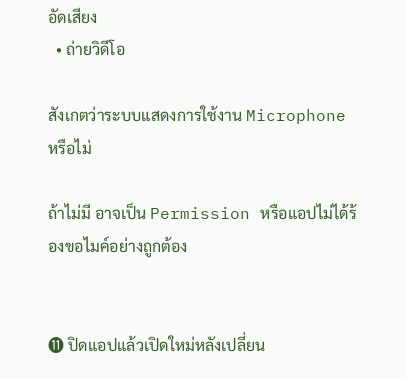อัดเสียง
  • ถ่ายวิดีโอ

สังเกตว่าระบบแสดงการใช้งาน Microphone หรือไม่

ถ้าไม่มี อาจเป็น Permission หรือแอปไม่ได้ร้องขอไมค์อย่างถูกต้อง


⓫ ปิดแอปแล้วเปิดใหม่หลังเปลี่ยน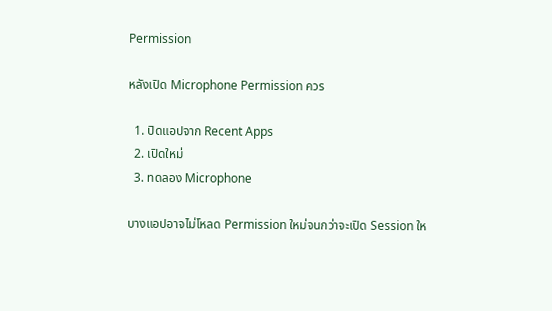Permission

หลังเปิด Microphone Permission ควร

  1. ปิดแอปจาก Recent Apps
  2. เปิดใหม่
  3. ทดลอง Microphone

บางแอปอาจไม่โหลด Permission ใหม่จนกว่าจะเปิด Session ให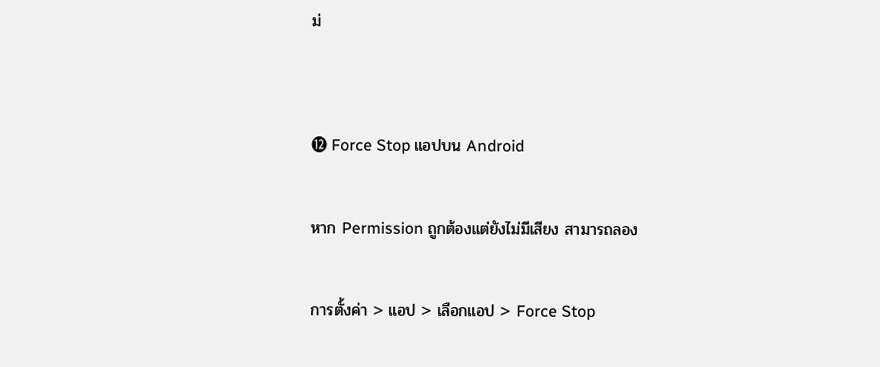ม่


⓬ Force Stop แอปบน Android

หาก Permission ถูกต้องแต่ยังไม่มีเสียง สามารถลอง

การตั้งค่า > แอป > เลือกแอป > Force Stop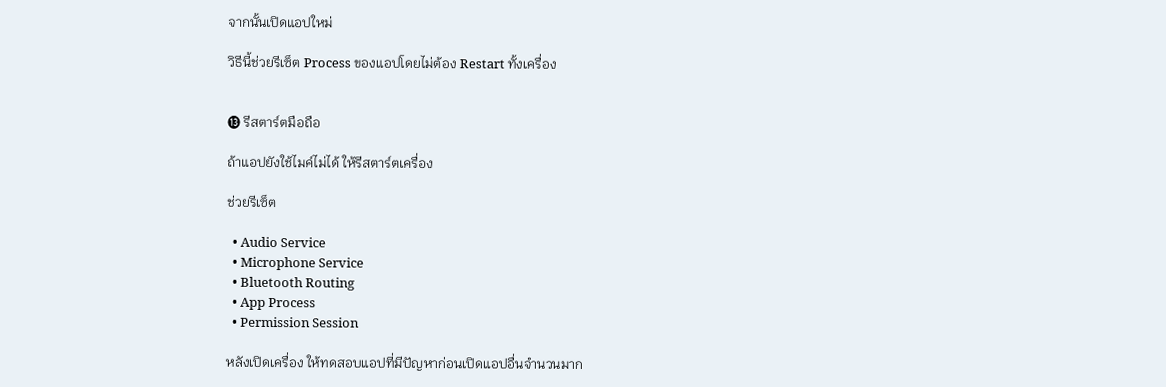จากนั้นเปิดแอปใหม่

วิธีนี้ช่วยรีเซ็ต Process ของแอปโดยไม่ต้อง Restart ทั้งเครื่อง


⓭ รีสตาร์ตมือถือ

ถ้าแอปยังใช้ไมค์ไม่ได้ ให้รีสตาร์ตเครื่อง

ช่วยรีเซ็ต

  • Audio Service
  • Microphone Service
  • Bluetooth Routing
  • App Process
  • Permission Session

หลังเปิดเครื่อง ให้ทดสอบแอปที่มีปัญหาก่อนเปิดแอปอื่นจำนวนมาก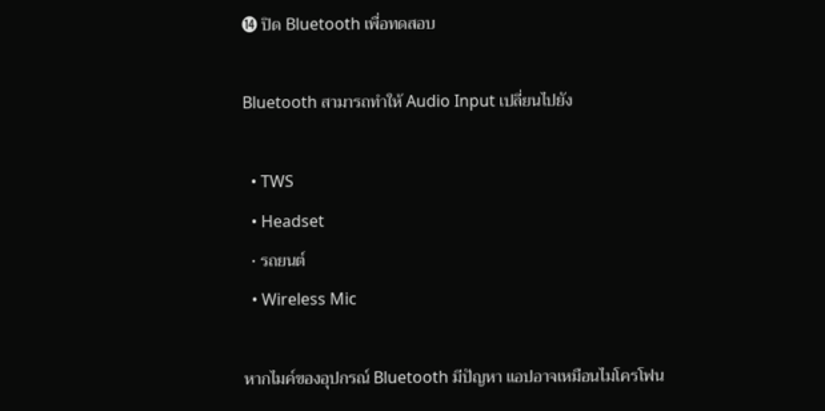⓮ ปิด Bluetooth เพื่อทดสอบ

Bluetooth สามารถทำให้ Audio Input เปลี่ยนไปยัง

  • TWS
  • Headset
  • รถยนต์
  • Wireless Mic

หากไมค์ของอุปกรณ์ Bluetooth มีปัญหา แอปอาจเหมือนไมโครโฟน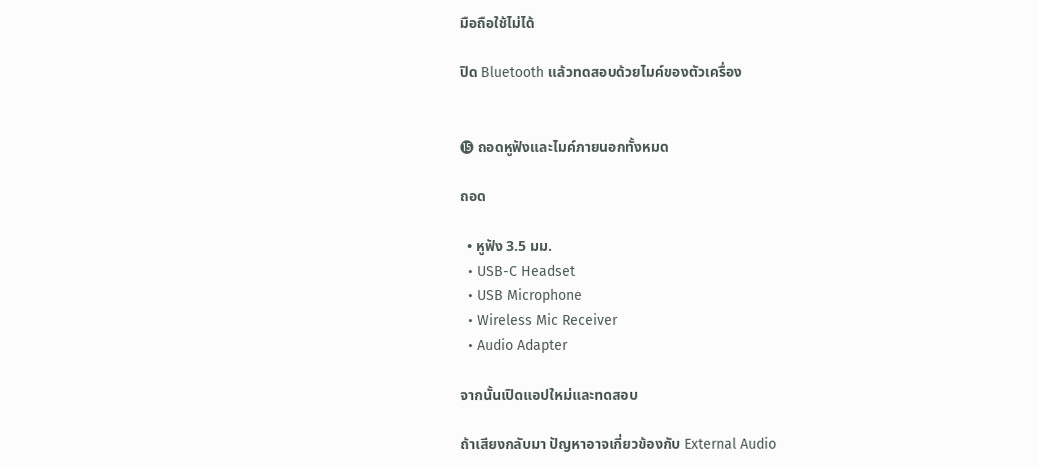มือถือใช้ไม่ได้

ปิด Bluetooth แล้วทดสอบด้วยไมค์ของตัวเครื่อง


⓯ ถอดหูฟังและไมค์ภายนอกทั้งหมด

ถอด

  • หูฟัง 3.5 มม.
  • USB-C Headset
  • USB Microphone
  • Wireless Mic Receiver
  • Audio Adapter

จากนั้นเปิดแอปใหม่และทดสอบ

ถ้าเสียงกลับมา ปัญหาอาจเกี่ยวข้องกับ External Audio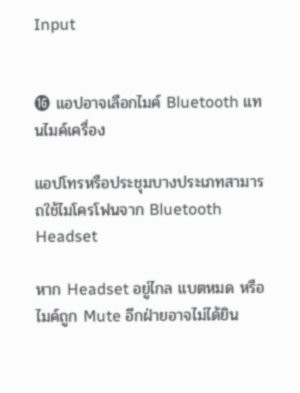Input


⓰ แอปอาจเลือกไมค์ Bluetooth แทนไมค์เครื่อง

แอปโทรหรือประชุมบางประเภทสามารถใช้ไมโครโฟนจาก Bluetooth Headset

หาก Headset อยู่ไกล แบตหมด หรือไมค์ถูก Mute อีกฝ่ายอาจไม่ได้ยิน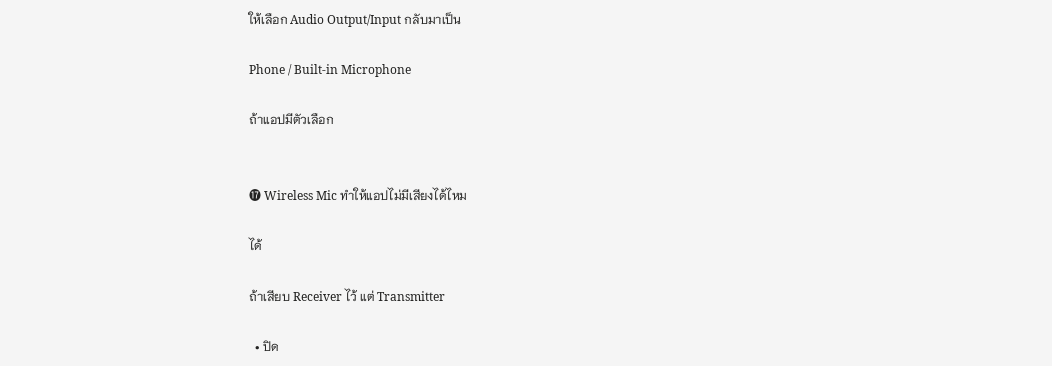ให้เลือก Audio Output/Input กลับมาเป็น

Phone / Built-in Microphone

ถ้าแอปมีตัวเลือก


⓱ Wireless Mic ทำให้แอปไม่มีเสียงได้ไหม

ได้

ถ้าเสียบ Receiver ไว้ แต่ Transmitter

  • ปิด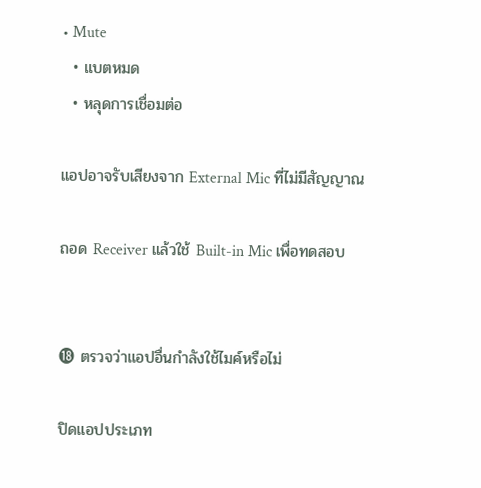• Mute
  • แบตหมด
  • หลุดการเชื่อมต่อ

แอปอาจรับเสียงจาก External Mic ที่ไม่มีสัญญาณ

ถอด Receiver แล้วใช้ Built-in Mic เพื่อทดสอบ


⓲ ตรวจว่าแอปอื่นกำลังใช้ไมค์หรือไม่

ปิดแอปประเภท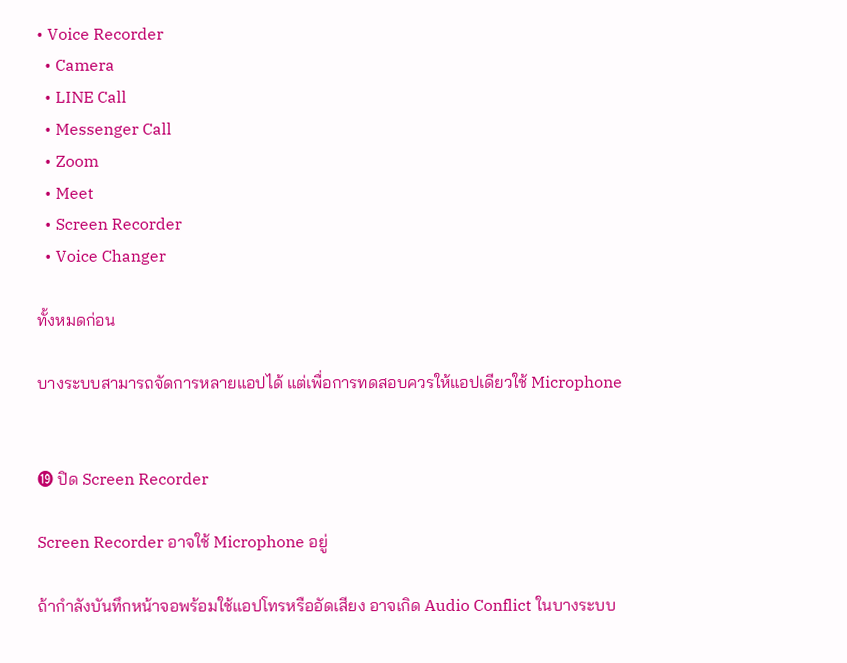• Voice Recorder
  • Camera
  • LINE Call
  • Messenger Call
  • Zoom
  • Meet
  • Screen Recorder
  • Voice Changer

ทั้งหมดก่อน

บางระบบสามารถจัดการหลายแอปได้ แต่เพื่อการทดสอบควรให้แอปเดียวใช้ Microphone


⓳ ปิด Screen Recorder

Screen Recorder อาจใช้ Microphone อยู่

ถ้ากำลังบันทึกหน้าจอพร้อมใช้แอปโทรหรืออัดเสียง อาจเกิด Audio Conflict ในบางระบบ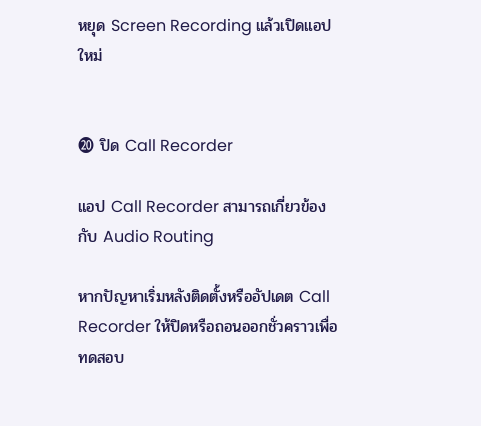หยุด Screen Recording แล้วเปิดแอปใหม่


⓴ ปิด Call Recorder

แอป Call Recorder สามารถเกี่ยวข้องกับ Audio Routing

หากปัญหาเริ่มหลังติดตั้งหรืออัปเดต Call Recorder ให้ปิดหรือถอนออกชั่วคราวเพื่อทดสอบ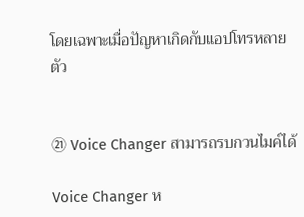โดยเฉพาะเมื่อปัญหาเกิดกับแอปโทรหลายตัว


㉑ Voice Changer สามารถรบกวนไมค์ได้

Voice Changer ห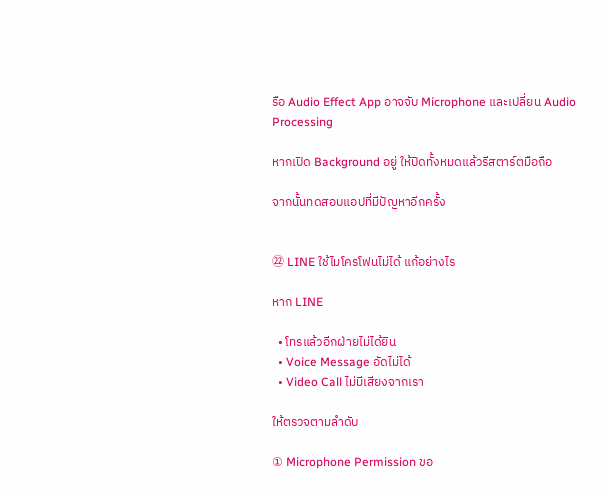รือ Audio Effect App อาจจับ Microphone และเปลี่ยน Audio Processing

หากเปิด Background อยู่ ให้ปิดทั้งหมดแล้วรีสตาร์ตมือถือ

จากนั้นทดสอบแอปที่มีปัญหาอีกครั้ง


㉒ LINE ใช้ไมโครโฟนไม่ได้ แก้อย่างไร

หาก LINE

  • โทรแล้วอีกฝ่ายไม่ได้ยิน
  • Voice Message อัดไม่ได้
  • Video Call ไม่มีเสียงจากเรา

ให้ตรวจตามลำดับ

① Microphone Permission ขอ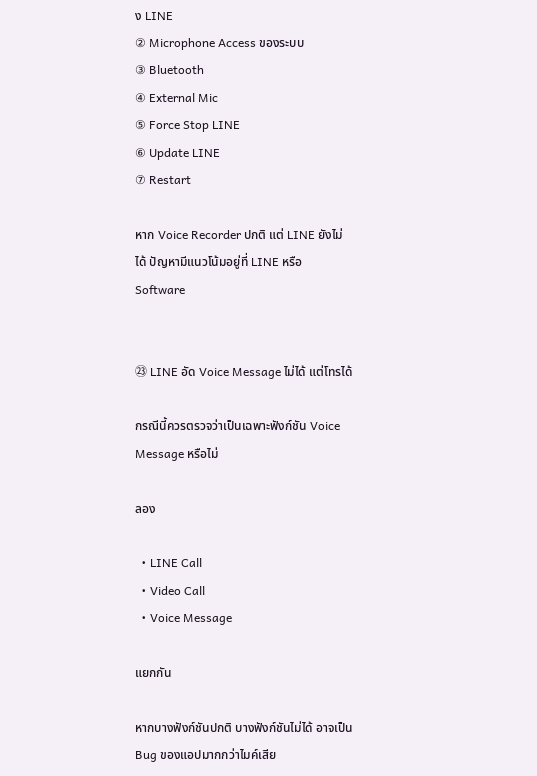ง LINE
② Microphone Access ของระบบ
③ Bluetooth
④ External Mic
⑤ Force Stop LINE
⑥ Update LINE
⑦ Restart

หาก Voice Recorder ปกติ แต่ LINE ยังไม่ได้ ปัญหามีแนวโน้มอยู่ที่ LINE หรือ Software


㉓ LINE อัด Voice Message ไม่ได้ แต่โทรได้

กรณีนี้ควรตรวจว่าเป็นเฉพาะฟังก์ชัน Voice Message หรือไม่

ลอง

  • LINE Call
  • Video Call
  • Voice Message

แยกกัน

หากบางฟังก์ชันปกติ บางฟังก์ชันไม่ได้ อาจเป็น Bug ของแอปมากกว่าไมค์เสีย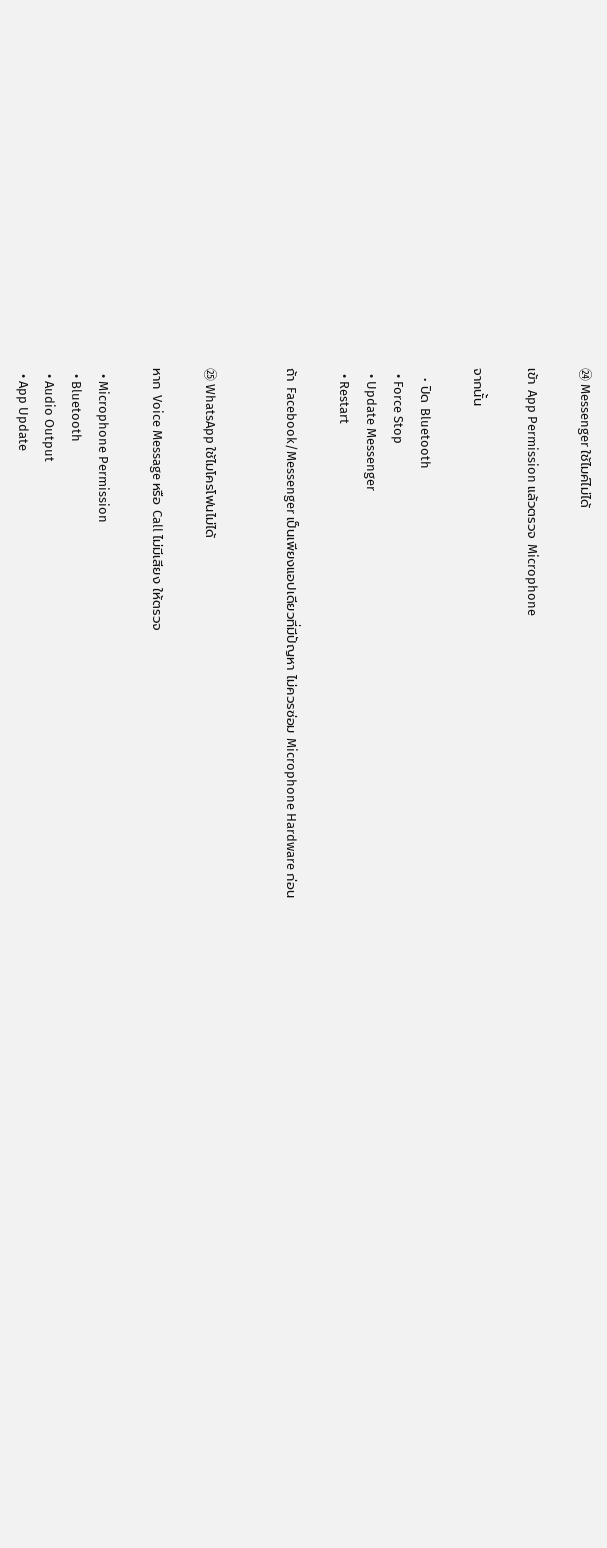㉔ Messenger ใช้ไมค์ไม่ได้

เข้า App Permission แล้วตรวจ Microphone

จากนั้น

  • ปิด Bluetooth
  • Force Stop
  • Update Messenger
  • Restart

ถ้า Facebook/Messenger เป็นเพียงแอปเดียวที่มีปัญหา ไม่ควรซ่อม Microphone Hardware ก่อน


㉕ WhatsApp ใช้ไมโครโฟนไม่ได้

หาก Voice Message หรือ Call ไม่มีเสียง ให้ตรวจ

  • Microphone Permission
  • Bluetooth
  • Audio Output
  • App Update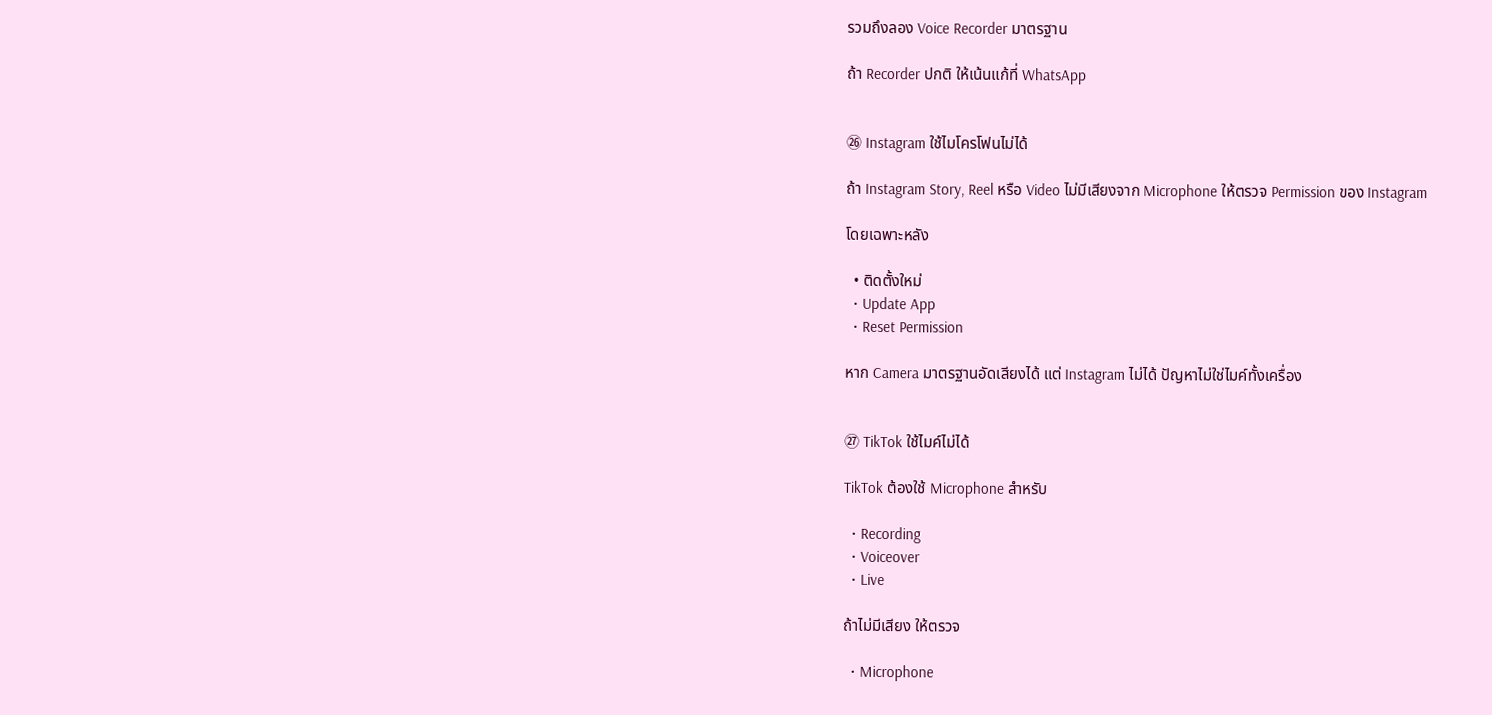รวมถึงลอง Voice Recorder มาตรฐาน

ถ้า Recorder ปกติ ให้เน้นแก้ที่ WhatsApp


㉖ Instagram ใช้ไมโครโฟนไม่ได้

ถ้า Instagram Story, Reel หรือ Video ไม่มีเสียงจาก Microphone ให้ตรวจ Permission ของ Instagram

โดยเฉพาะหลัง

  • ติดตั้งใหม่
  • Update App
  • Reset Permission

หาก Camera มาตรฐานอัดเสียงได้ แต่ Instagram ไม่ได้ ปัญหาไม่ใช่ไมค์ทั้งเครื่อง


㉗ TikTok ใช้ไมค์ไม่ได้

TikTok ต้องใช้ Microphone สำหรับ

  • Recording
  • Voiceover
  • Live

ถ้าไม่มีเสียง ให้ตรวจ

  • Microphone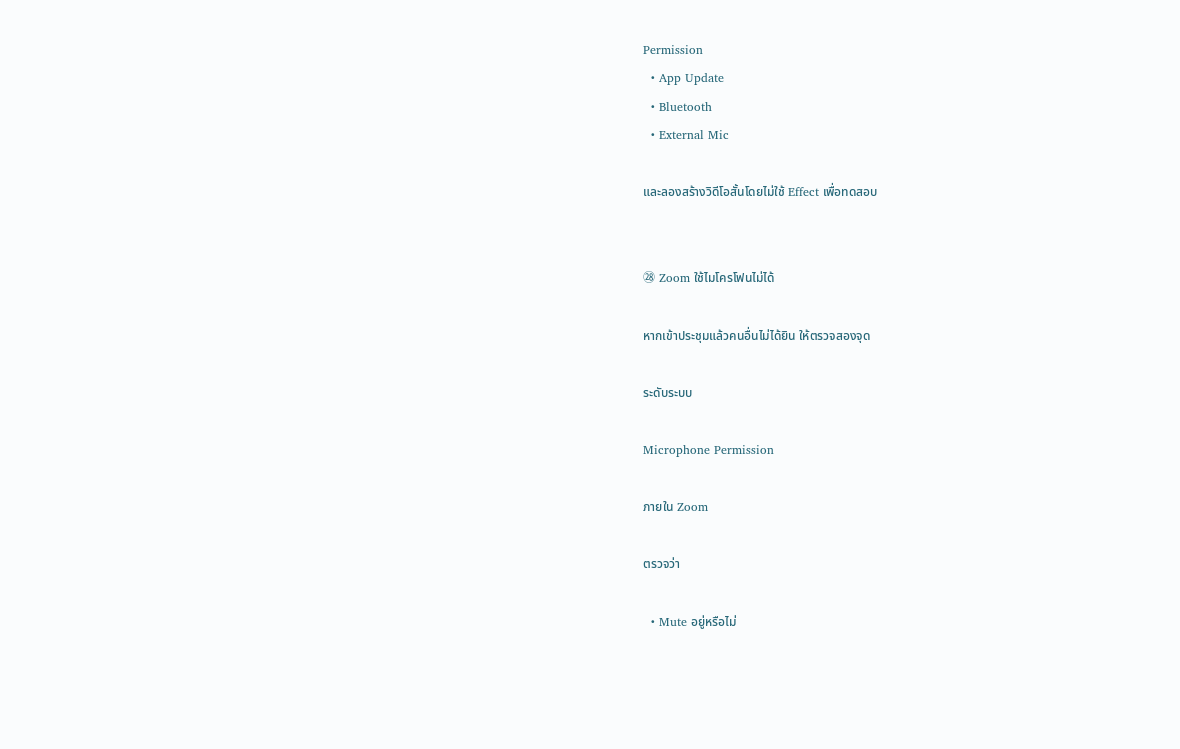Permission
  • App Update
  • Bluetooth
  • External Mic

และลองสร้างวิดีโอสั้นโดยไม่ใช้ Effect เพื่อทดสอบ


㉘ Zoom ใช้ไมโครโฟนไม่ได้

หากเข้าประชุมแล้วคนอื่นไม่ได้ยิน ให้ตรวจสองจุด

ระดับระบบ

Microphone Permission

ภายใน Zoom

ตรวจว่า

  • Mute อยู่หรือไม่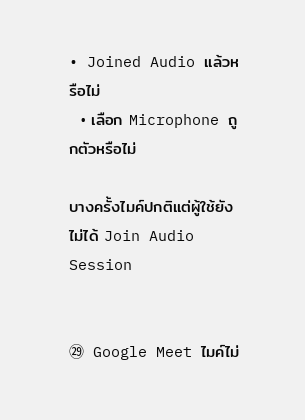• Joined Audio แล้วหรือไม่
  • เลือก Microphone ถูกตัวหรือไม่

บางครั้งไมค์ปกติแต่ผู้ใช้ยังไม่ได้ Join Audio Session


㉙ Google Meet ไมค์ไม่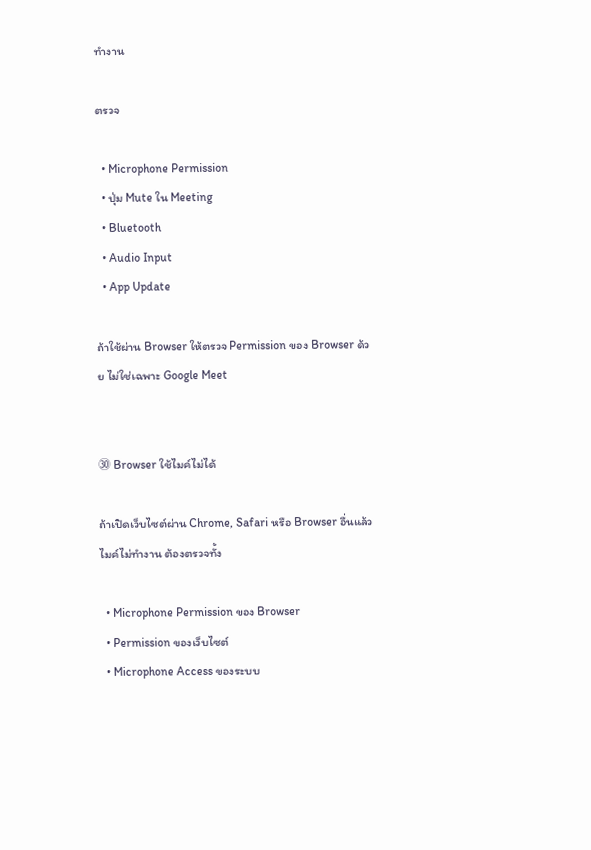ทำงาน

ตรวจ

  • Microphone Permission
  • ปุ่ม Mute ใน Meeting
  • Bluetooth
  • Audio Input
  • App Update

ถ้าใช้ผ่าน Browser ให้ตรวจ Permission ของ Browser ด้วย ไม่ใช่เฉพาะ Google Meet


㉚ Browser ใช้ไมค์ไม่ได้

ถ้าเปิดเว็บไซต์ผ่าน Chrome, Safari หรือ Browser อื่นแล้วไมค์ไม่ทำงาน ต้องตรวจทั้ง

  • Microphone Permission ของ Browser
  • Permission ของเว็บไซต์
  • Microphone Access ของระบบ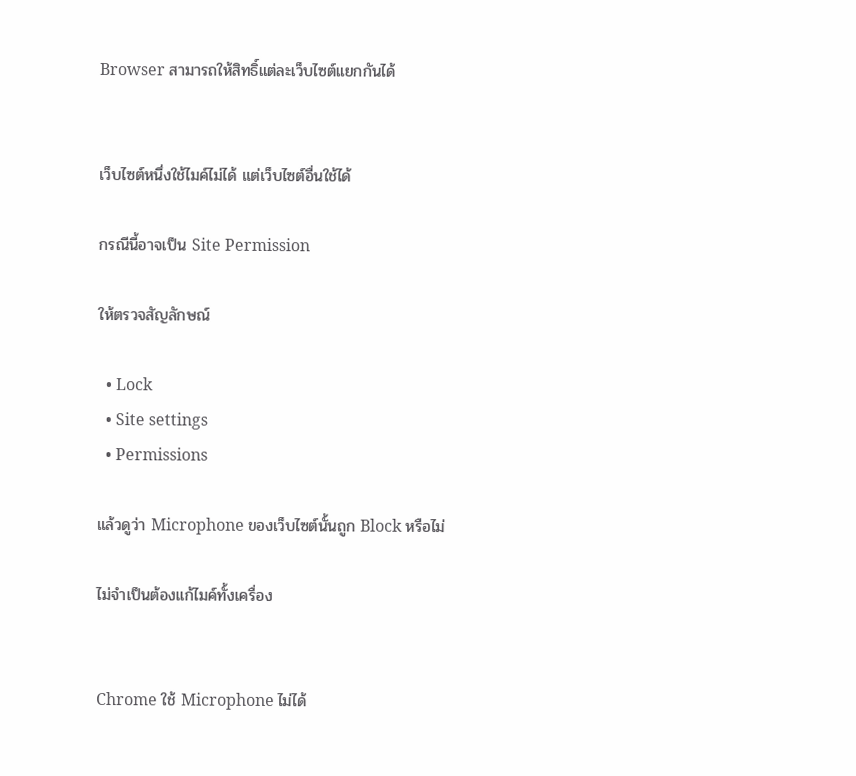Browser สามารถให้สิทธิ์แต่ละเว็บไซต์แยกกันได้


เว็บไซต์หนึ่งใช้ไมค์ไม่ได้ แต่เว็บไซต์อื่นใช้ได้

กรณีนี้อาจเป็น Site Permission

ให้ตรวจสัญลักษณ์

  • Lock
  • Site settings
  • Permissions

แล้วดูว่า Microphone ของเว็บไซต์นั้นถูก Block หรือไม่

ไม่จำเป็นต้องแก้ไมค์ทั้งเครื่อง


Chrome ใช้ Microphone ไม่ได้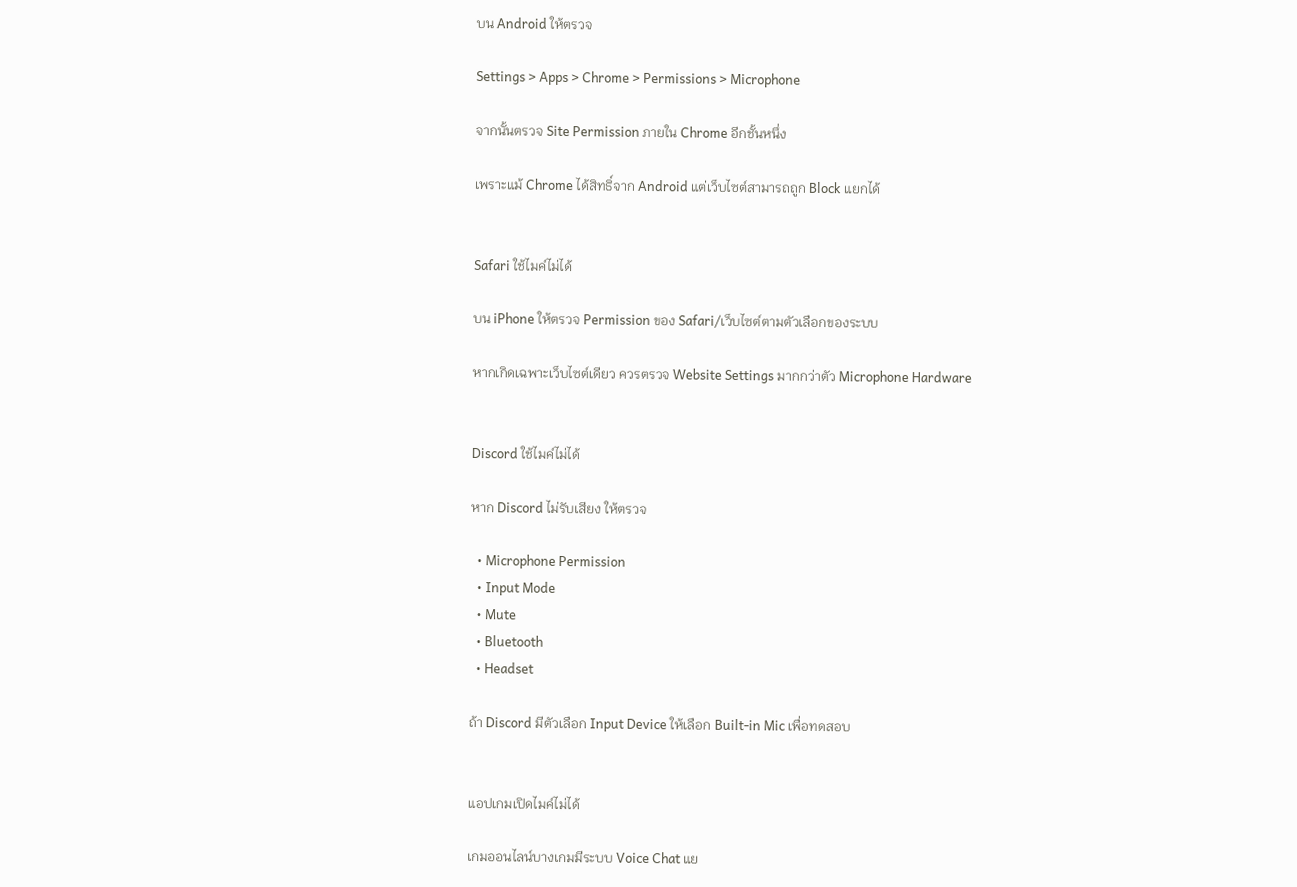บน Android ให้ตรวจ

Settings > Apps > Chrome > Permissions > Microphone

จากนั้นตรวจ Site Permission ภายใน Chrome อีกชั้นหนึ่ง

เพราะแม้ Chrome ได้สิทธิ์จาก Android แต่เว็บไซต์สามารถถูก Block แยกได้


Safari ใช้ไมค์ไม่ได้

บน iPhone ให้ตรวจ Permission ของ Safari/เว็บไซต์ตามตัวเลือกของระบบ

หากเกิดเฉพาะเว็บไซต์เดียว ควรตรวจ Website Settings มากกว่าตัว Microphone Hardware


Discord ใช้ไมค์ไม่ได้

หาก Discord ไม่รับเสียง ให้ตรวจ

  • Microphone Permission
  • Input Mode
  • Mute
  • Bluetooth
  • Headset

ถ้า Discord มีตัวเลือก Input Device ให้เลือก Built-in Mic เพื่อทดสอบ


แอปเกมเปิดไมค์ไม่ได้

เกมออนไลน์บางเกมมีระบบ Voice Chat แย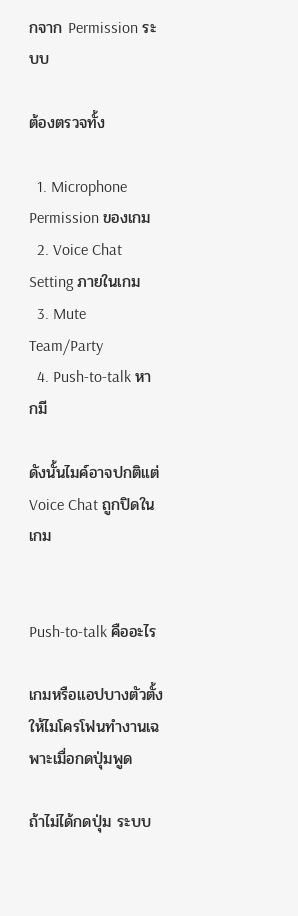กจาก Permission ระบบ

ต้องตรวจทั้ง

  1. Microphone Permission ของเกม
  2. Voice Chat Setting ภายในเกม
  3. Mute Team/Party
  4. Push-to-talk หากมี

ดังนั้นไมค์อาจปกติแต่ Voice Chat ถูกปิดในเกม


Push-to-talk คืออะไร

เกมหรือแอปบางตัวตั้งให้ไมโครโฟนทำงานเฉพาะเมื่อกดปุ่มพูด

ถ้าไม่ได้กดปุ่ม ระบบ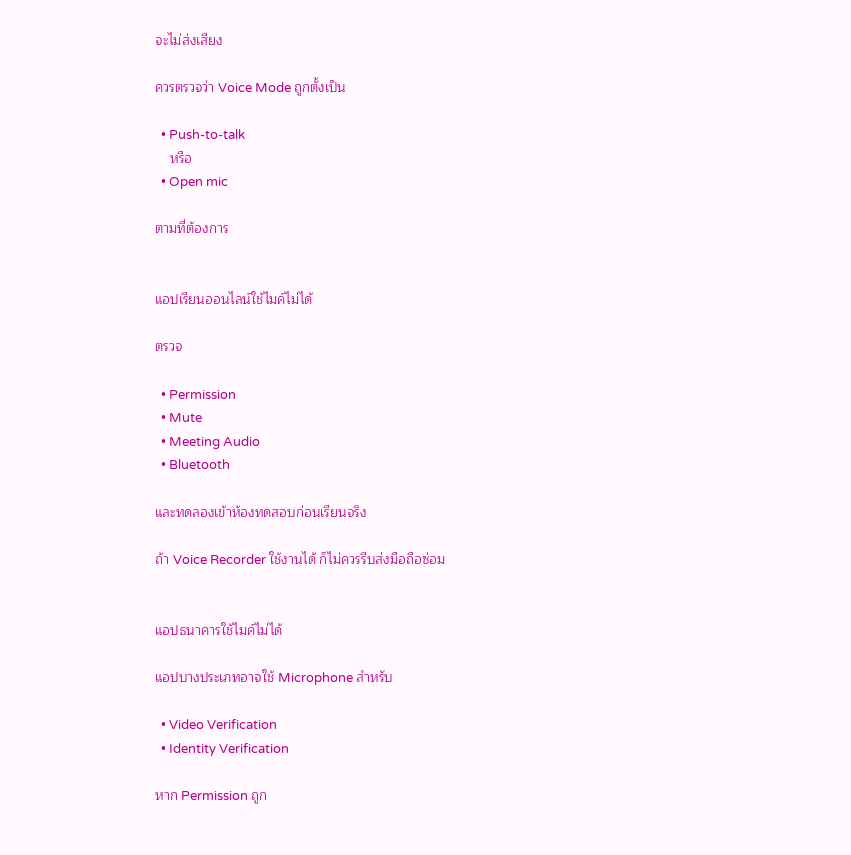จะไม่ส่งเสียง

ควรตรวจว่า Voice Mode ถูกตั้งเป็น

  • Push-to-talk
    หรือ
  • Open mic

ตามที่ต้องการ


แอปเรียนออนไลน์ใช้ไมค์ไม่ได้

ตรวจ

  • Permission
  • Mute
  • Meeting Audio
  • Bluetooth

และทดลองเข้าห้องทดสอบก่อนเรียนจริง

ถ้า Voice Recorder ใช้งานได้ ก็ไม่ควรรีบส่งมือถือซ่อม


แอปธนาคารใช้ไมค์ไม่ได้

แอปบางประเภทอาจใช้ Microphone สำหรับ

  • Video Verification
  • Identity Verification

หาก Permission ถูก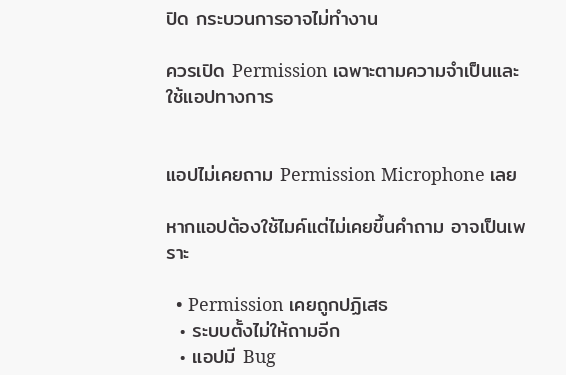ปิด กระบวนการอาจไม่ทำงาน

ควรเปิด Permission เฉพาะตามความจำเป็นและใช้แอปทางการ


แอปไม่เคยถาม Permission Microphone เลย

หากแอปต้องใช้ไมค์แต่ไม่เคยขึ้นคำถาม อาจเป็นเพราะ

  • Permission เคยถูกปฏิเสธ
  • ระบบตั้งไม่ให้ถามอีก
  • แอปมี Bug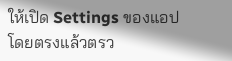ให้เปิด Settings ของแอปโดยตรงแล้วตรว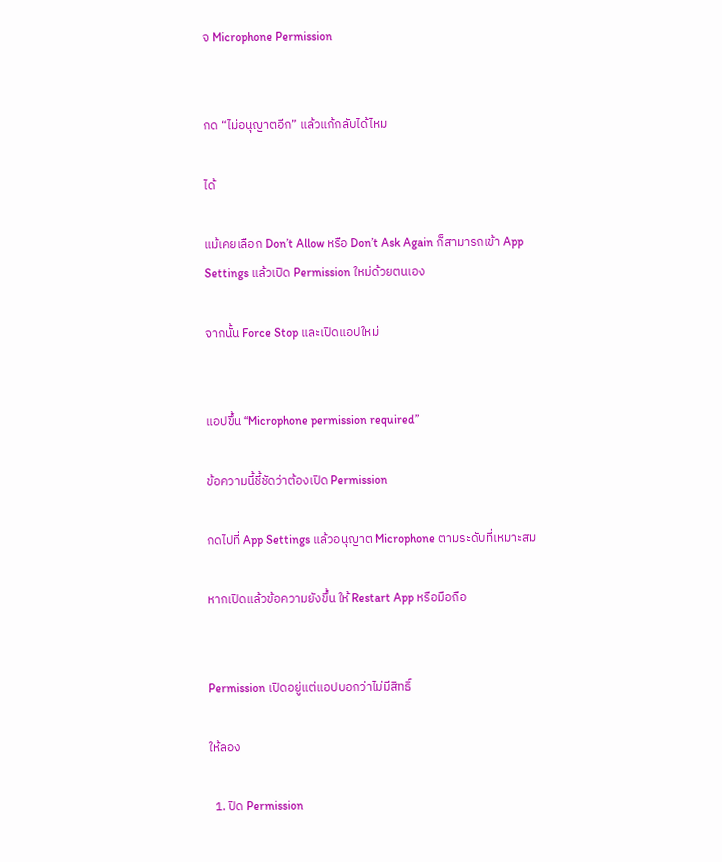จ Microphone Permission


กด “ไม่อนุญาตอีก” แล้วแก้กลับได้ไหม

ได้

แม้เคยเลือก Don’t Allow หรือ Don’t Ask Again ก็สามารถเข้า App Settings แล้วเปิด Permission ใหม่ด้วยตนเอง

จากนั้น Force Stop และเปิดแอปใหม่


แอปขึ้น “Microphone permission required”

ข้อความนี้ชี้ชัดว่าต้องเปิด Permission

กดไปที่ App Settings แล้วอนุญาต Microphone ตามระดับที่เหมาะสม

หากเปิดแล้วข้อความยังขึ้น ให้ Restart App หรือมือถือ


Permission เปิดอยู่แต่แอปบอกว่าไม่มีสิทธิ์

ให้ลอง

  1. ปิด Permission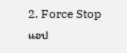2. Force Stop แอป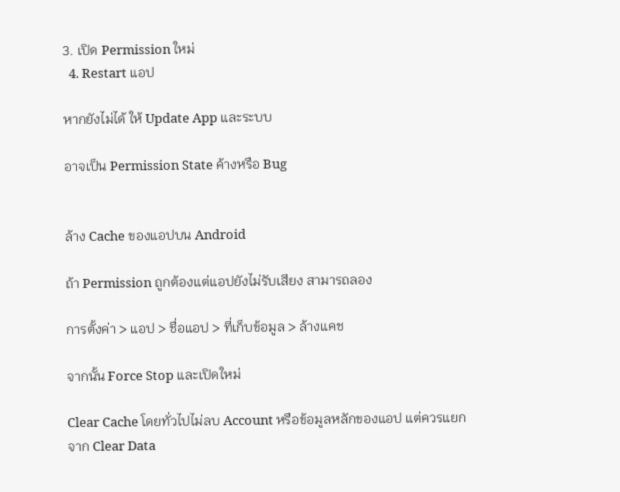3. เปิด Permission ใหม่
  4. Restart แอป

หากยังไม่ได้ ให้ Update App และระบบ

อาจเป็น Permission State ค้างหรือ Bug


ล้าง Cache ของแอปบน Android

ถ้า Permission ถูกต้องแต่แอปยังไม่รับเสียง สามารถลอง

การตั้งค่า > แอป > ชื่อแอป > ที่เก็บข้อมูล > ล้างแคช

จากนั้น Force Stop และเปิดใหม่

Clear Cache โดยทั่วไปไม่ลบ Account หรือข้อมูลหลักของแอป แต่ควรแยกจาก Clear Data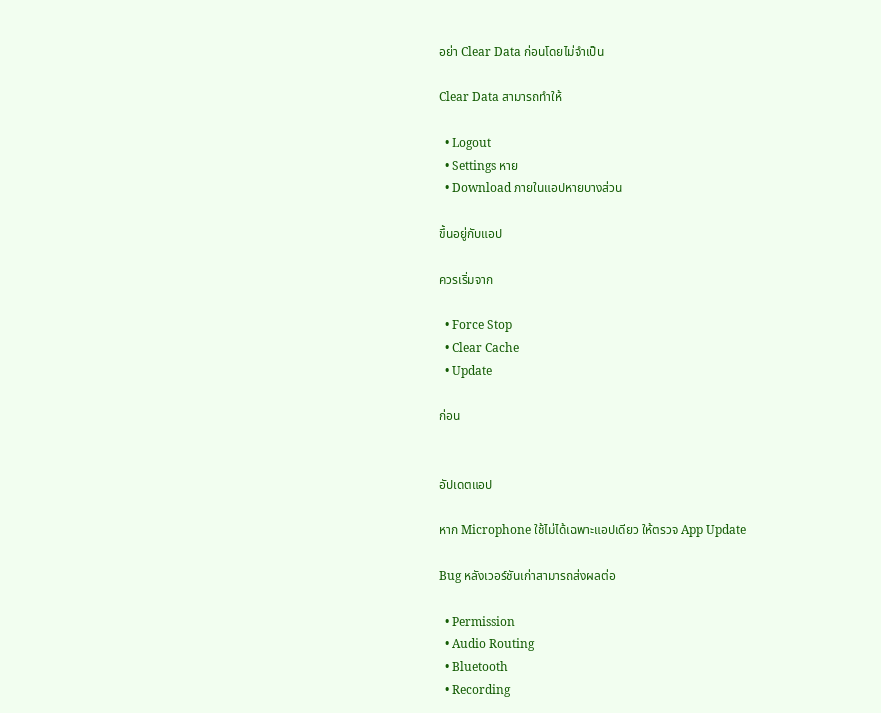อย่า Clear Data ก่อนโดยไม่จำเป็น

Clear Data สามารถทำให้

  • Logout
  • Settings หาย
  • Download ภายในแอปหายบางส่วน

ขึ้นอยู่กับแอป

ควรเริ่มจาก

  • Force Stop
  • Clear Cache
  • Update

ก่อน


อัปเดตแอป

หาก Microphone ใช้ไม่ได้เฉพาะแอปเดียว ให้ตรวจ App Update

Bug หลังเวอร์ชันเก่าสามารถส่งผลต่อ

  • Permission
  • Audio Routing
  • Bluetooth
  • Recording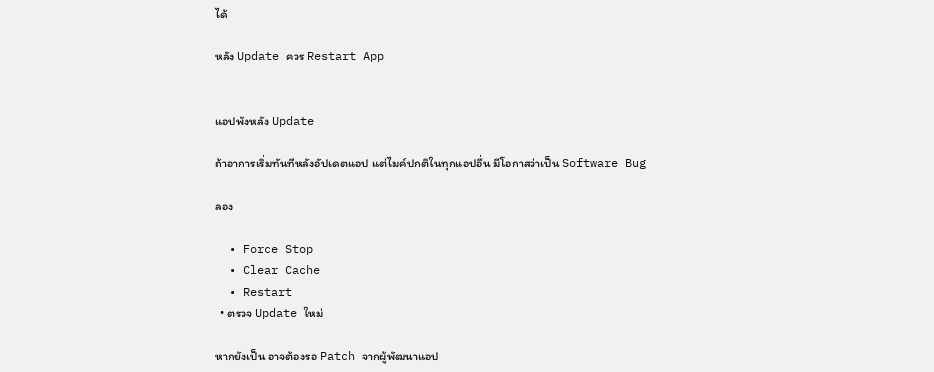ได้

หลัง Update ควร Restart App


แอปพังหลัง Update

ถ้าอาการเริ่มทันทีหลังอัปเดตแอป แต่ไมค์ปกติในทุกแอปอื่น มีโอกาสว่าเป็น Software Bug

ลอง

  • Force Stop
  • Clear Cache
  • Restart
  • ตรวจ Update ใหม่

หากยังเป็น อาจต้องรอ Patch จากผู้พัฒนาแอป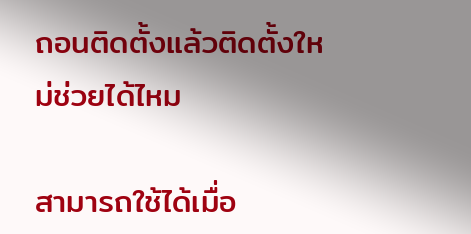ถอนติดตั้งแล้วติดตั้งใหม่ช่วยได้ไหม

สามารถใช้ได้เมื่อ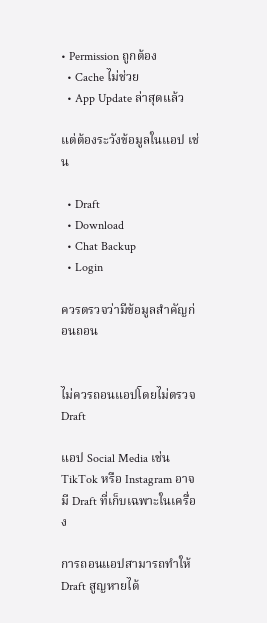• Permission ถูกต้อง
  • Cache ไม่ช่วย
  • App Update ล่าสุดแล้ว

แต่ต้องระวังข้อมูลในแอป เช่น

  • Draft
  • Download
  • Chat Backup
  • Login

ควรตรวจว่ามีข้อมูลสำคัญก่อนถอน


ไม่ควรถอนแอปโดยไม่ตรวจ Draft

แอป Social Media เช่น TikTok หรือ Instagram อาจมี Draft ที่เก็บเฉพาะในเครื่อง

การถอนแอปสามารถทำให้ Draft สูญหายได้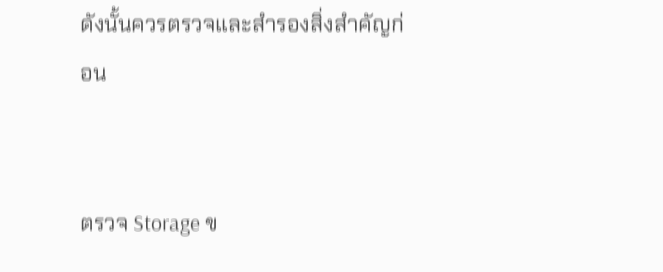ดังนั้นควรตรวจและสำรองสิ่งสำคัญก่อน


ตรวจ Storage ข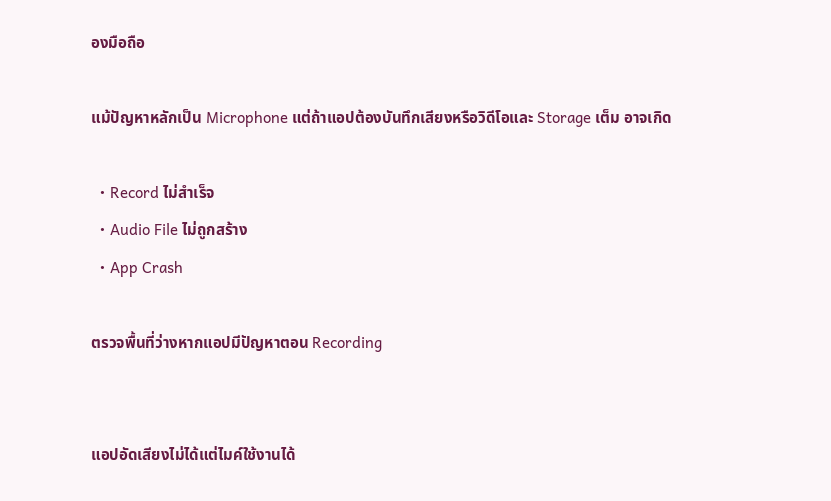องมือถือ

แม้ปัญหาหลักเป็น Microphone แต่ถ้าแอปต้องบันทึกเสียงหรือวิดีโอและ Storage เต็ม อาจเกิด

  • Record ไม่สำเร็จ
  • Audio File ไม่ถูกสร้าง
  • App Crash

ตรวจพื้นที่ว่างหากแอปมีปัญหาตอน Recording


แอปอัดเสียงไม่ได้แต่ไมค์ใช้งานได้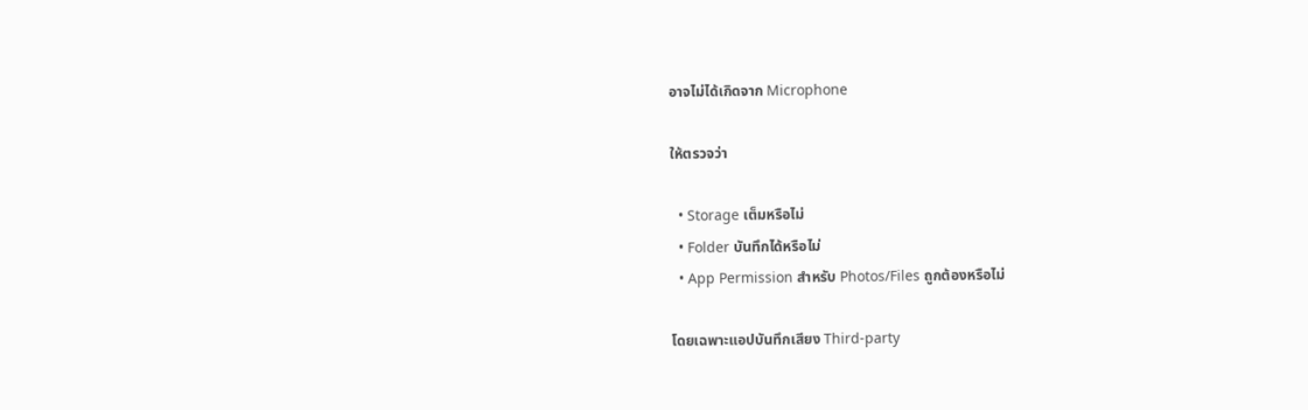อาจไม่ได้เกิดจาก Microphone

ให้ตรวจว่า

  • Storage เต็มหรือไม่
  • Folder บันทึกได้หรือไม่
  • App Permission สำหรับ Photos/Files ถูกต้องหรือไม่

โดยเฉพาะแอปบันทึกเสียง Third-party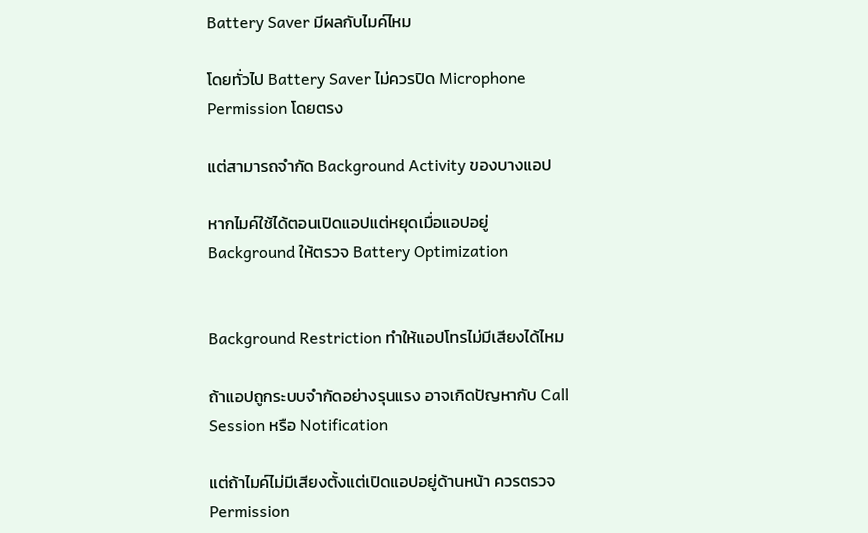Battery Saver มีผลกับไมค์ไหม

โดยทั่วไป Battery Saver ไม่ควรปิด Microphone Permission โดยตรง

แต่สามารถจำกัด Background Activity ของบางแอป

หากไมค์ใช้ได้ตอนเปิดแอปแต่หยุดเมื่อแอปอยู่ Background ให้ตรวจ Battery Optimization


Background Restriction ทำให้แอปโทรไม่มีเสียงได้ไหม

ถ้าแอปถูกระบบจำกัดอย่างรุนแรง อาจเกิดปัญหากับ Call Session หรือ Notification

แต่ถ้าไมค์ไม่มีเสียงตั้งแต่เปิดแอปอยู่ด้านหน้า ควรตรวจ Permission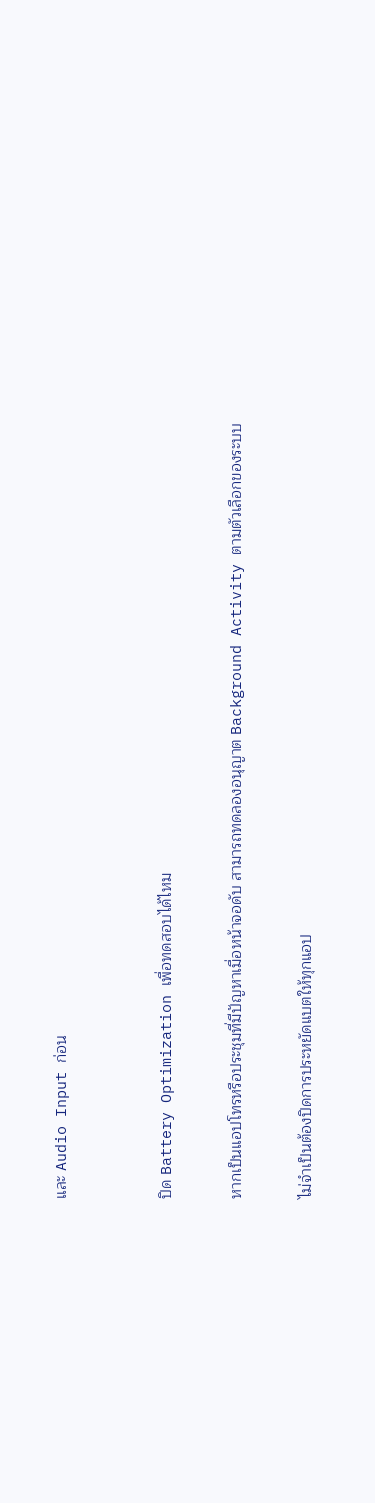และ Audio Input ก่อน


ปิด Battery Optimization เพื่อทดสอบได้ไหม

หากเป็นแอปโทรหรือประชุมที่มีปัญหาเมื่อหน้าจอดับ สามารถทดลองอนุญาต Background Activity ตามตัวเลือกของระบบ

ไม่จำเป็นต้องปิดการประหยัดแบตให้ทุกแอป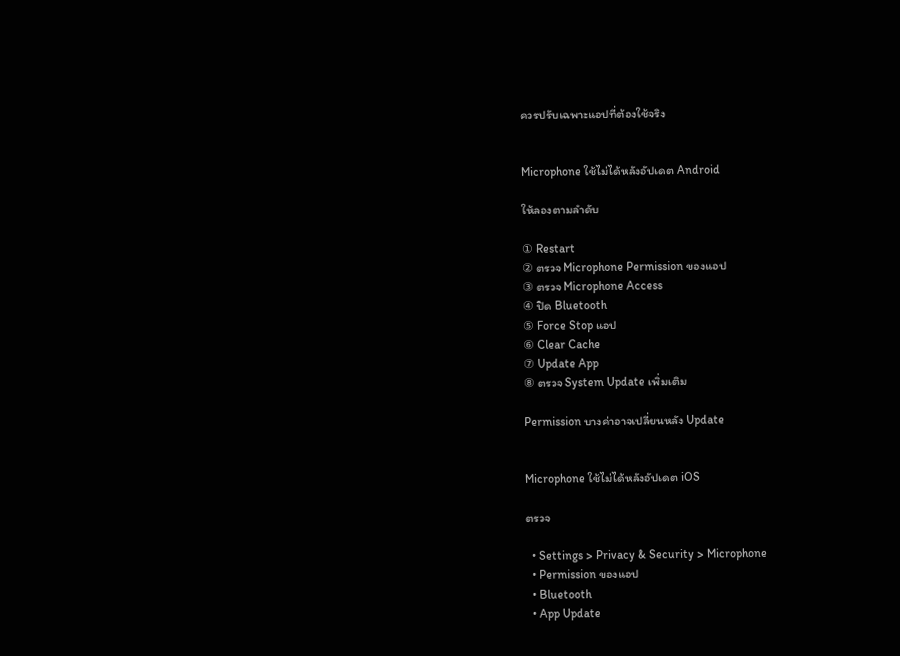ควรปรับเฉพาะแอปที่ต้องใช้จริง


Microphone ใช้ไม่ได้หลังอัปเดต Android

ให้ลองตามลำดับ

① Restart
② ตรวจ Microphone Permission ของแอป
③ ตรวจ Microphone Access
④ ปิด Bluetooth
⑤ Force Stop แอป
⑥ Clear Cache
⑦ Update App
⑧ ตรวจ System Update เพิ่มเติม

Permission บางค่าอาจเปลี่ยนหลัง Update


Microphone ใช้ไม่ได้หลังอัปเดต iOS

ตรวจ

  • Settings > Privacy & Security > Microphone
  • Permission ของแอป
  • Bluetooth
  • App Update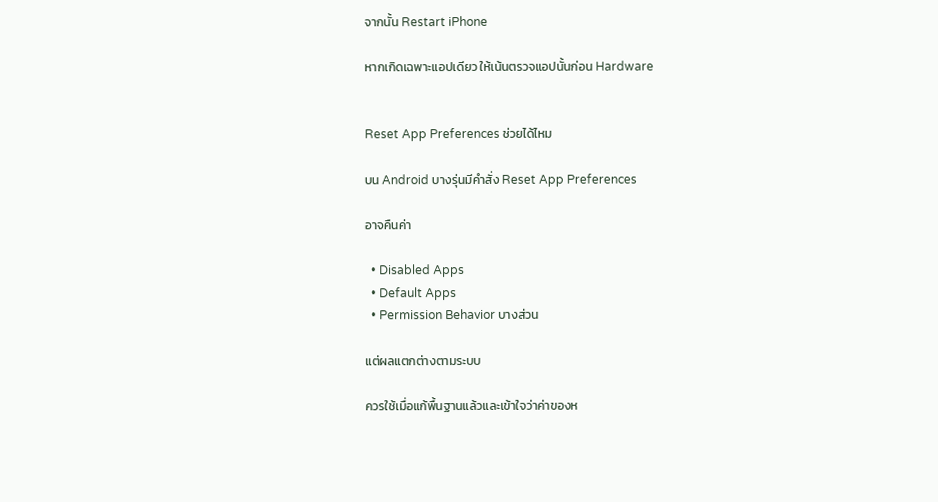จากนั้น Restart iPhone

หากเกิดเฉพาะแอปเดียว ให้เน้นตรวจแอปนั้นก่อน Hardware


Reset App Preferences ช่วยได้ไหม

บน Android บางรุ่นมีคำสั่ง Reset App Preferences

อาจคืนค่า

  • Disabled Apps
  • Default Apps
  • Permission Behavior บางส่วน

แต่ผลแตกต่างตามระบบ

ควรใช้เมื่อแก้พื้นฐานแล้วและเข้าใจว่าค่าของห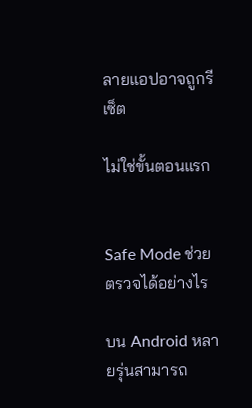ลายแอปอาจถูกรีเซ็ต

ไม่ใช่ขั้นตอนแรก


Safe Mode ช่วยตรวจได้อย่างไร

บน Android หลายรุ่นสามารถ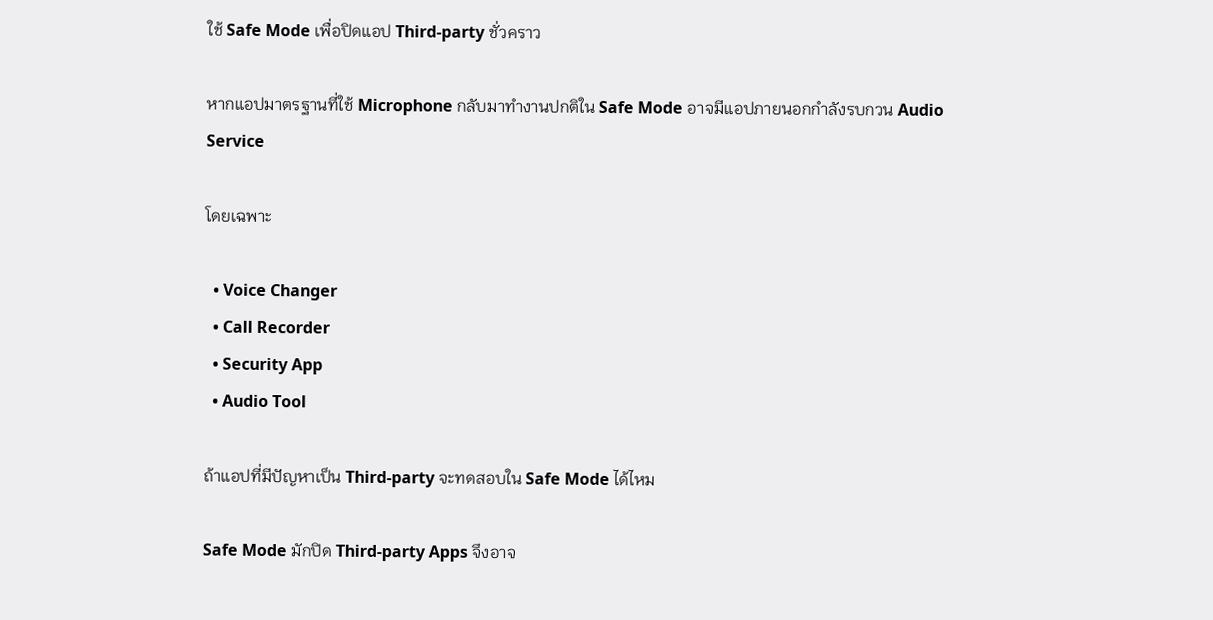ใช้ Safe Mode เพื่อปิดแอป Third-party ชั่วคราว

หากแอปมาตรฐานที่ใช้ Microphone กลับมาทำงานปกติใน Safe Mode อาจมีแอปภายนอกกำลังรบกวน Audio Service

โดยเฉพาะ

  • Voice Changer
  • Call Recorder
  • Security App
  • Audio Tool

ถ้าแอปที่มีปัญหาเป็น Third-party จะทดสอบใน Safe Mode ได้ไหม

Safe Mode มักปิด Third-party Apps จึงอาจ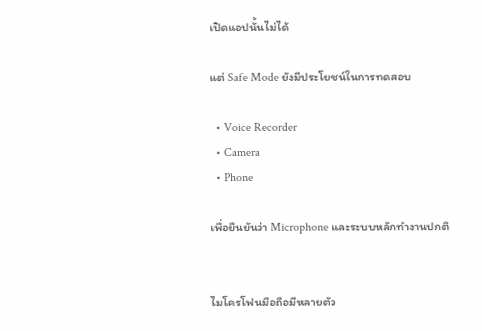เปิดแอปนั้นไม่ได้

แต่ Safe Mode ยังมีประโยชน์ในการทดสอบ

  • Voice Recorder
  • Camera
  • Phone

เพื่อยืนยันว่า Microphone และระบบหลักทำงานปกติ


ไมโครโฟนมือถือมีหลายตัว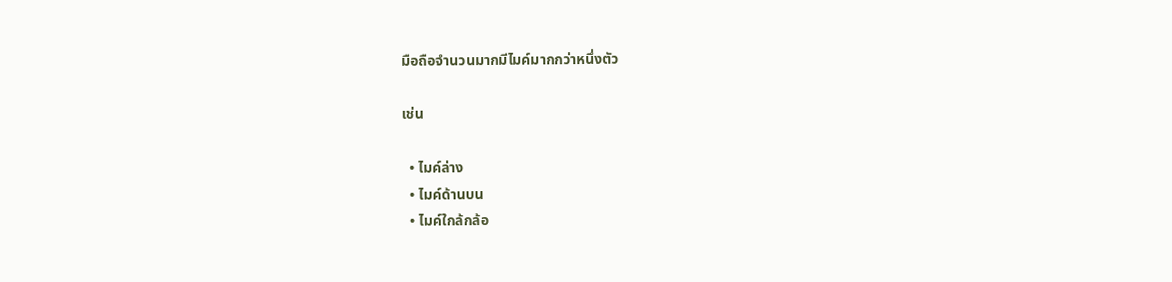มือถือจำนวนมากมีไมค์มากกว่าหนึ่งตัว

เช่น

  • ไมค์ล่าง
  • ไมค์ด้านบน
  • ไมค์ใกล้กล้อ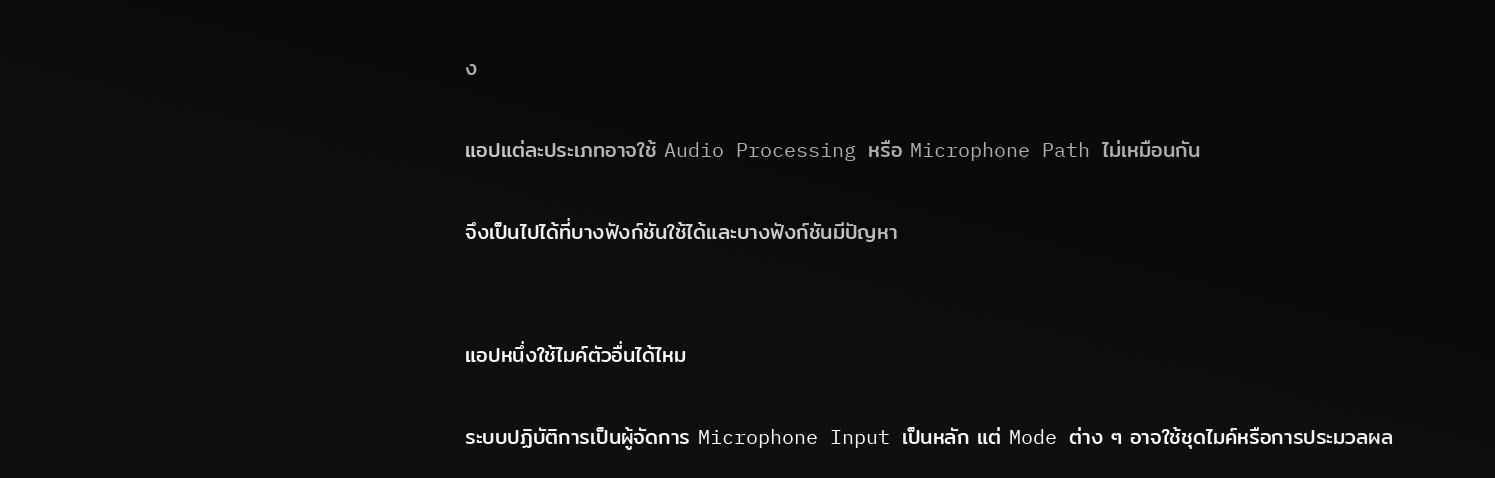ง

แอปแต่ละประเภทอาจใช้ Audio Processing หรือ Microphone Path ไม่เหมือนกัน

จึงเป็นไปได้ที่บางฟังก์ชันใช้ได้และบางฟังก์ชันมีปัญหา


แอปหนึ่งใช้ไมค์ตัวอื่นได้ไหม

ระบบปฏิบัติการเป็นผู้จัดการ Microphone Input เป็นหลัก แต่ Mode ต่าง ๆ อาจใช้ชุดไมค์หรือการประมวลผล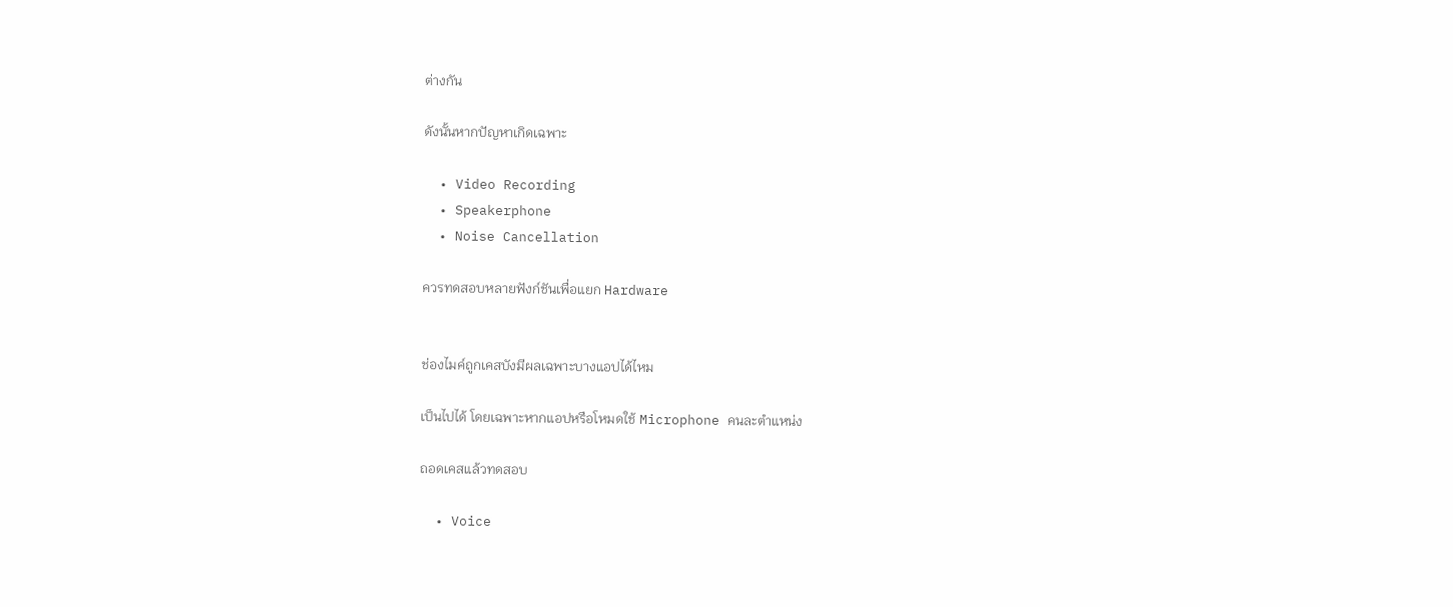ต่างกัน

ดังนั้นหากปัญหาเกิดเฉพาะ

  • Video Recording
  • Speakerphone
  • Noise Cancellation

ควรทดสอบหลายฟังก์ชันเพื่อแยก Hardware


ช่องไมค์ถูกเคสบังมีผลเฉพาะบางแอปได้ไหม

เป็นไปได้ โดยเฉพาะหากแอปหรือโหมดใช้ Microphone คนละตำแหน่ง

ถอดเคสแล้วทดสอบ

  • Voice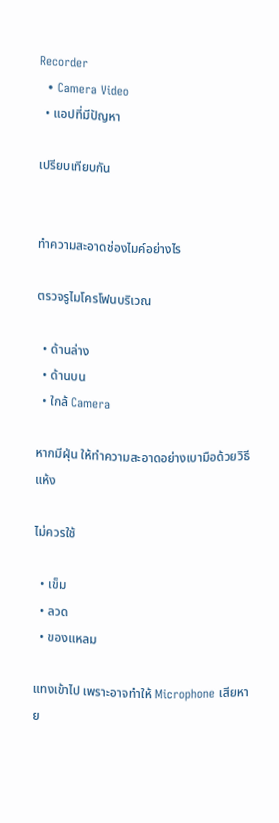Recorder
  • Camera Video
  • แอปที่มีปัญหา

เปรียบเทียบกัน


ทำความสะอาดช่องไมค์อย่างไร

ตรวจรูไมโครโฟนบริเวณ

  • ด้านล่าง
  • ด้านบน
  • ใกล้ Camera

หากมีฝุ่น ให้ทำความสะอาดอย่างเบามือด้วยวิธีแห้ง

ไม่ควรใช้

  • เข็ม
  • ลวด
  • ของแหลม

แทงเข้าไป เพราะอาจทำให้ Microphone เสียหาย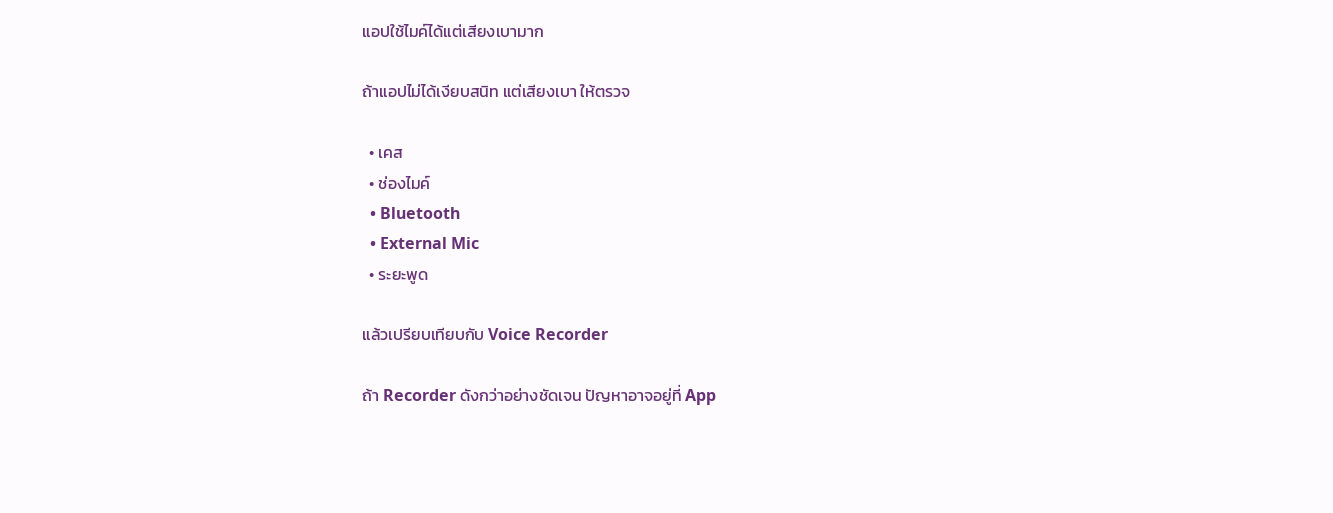แอปใช้ไมค์ได้แต่เสียงเบามาก

ถ้าแอปไม่ได้เงียบสนิท แต่เสียงเบา ให้ตรวจ

  • เคส
  • ช่องไมค์
  • Bluetooth
  • External Mic
  • ระยะพูด

แล้วเปรียบเทียบกับ Voice Recorder

ถ้า Recorder ดังกว่าอย่างชัดเจน ปัญหาอาจอยู่ที่ App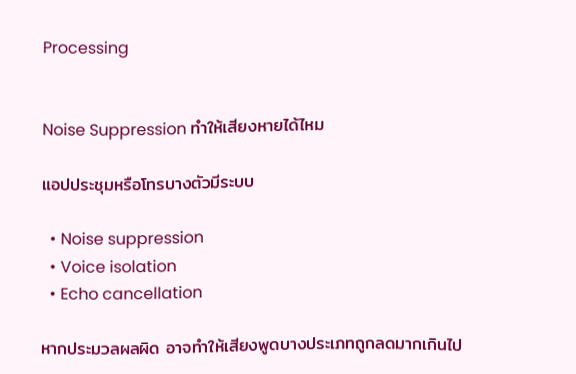Processing


Noise Suppression ทำให้เสียงหายได้ไหม

แอปประชุมหรือโทรบางตัวมีระบบ

  • Noise suppression
  • Voice isolation
  • Echo cancellation

หากประมวลผลผิด อาจทำให้เสียงพูดบางประเภทถูกลดมากเกินไป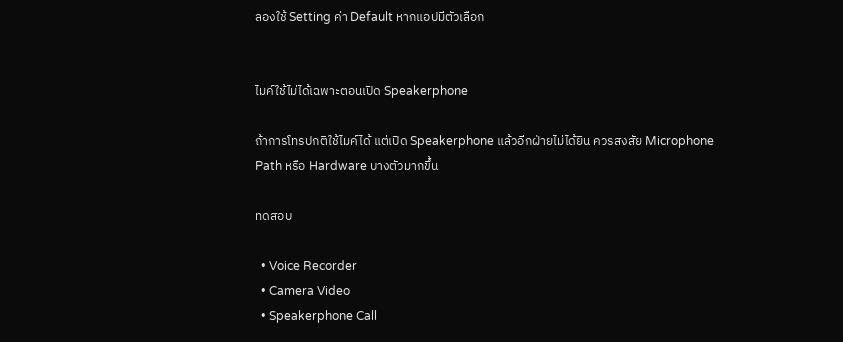ลองใช้ Setting ค่า Default หากแอปมีตัวเลือก


ไมค์ใช้ไม่ได้เฉพาะตอนเปิด Speakerphone

ถ้าการโทรปกติใช้ไมค์ได้ แต่เปิด Speakerphone แล้วอีกฝ่ายไม่ได้ยิน ควรสงสัย Microphone Path หรือ Hardware บางตัวมากขึ้น

ทดสอบ

  • Voice Recorder
  • Camera Video
  • Speakerphone Call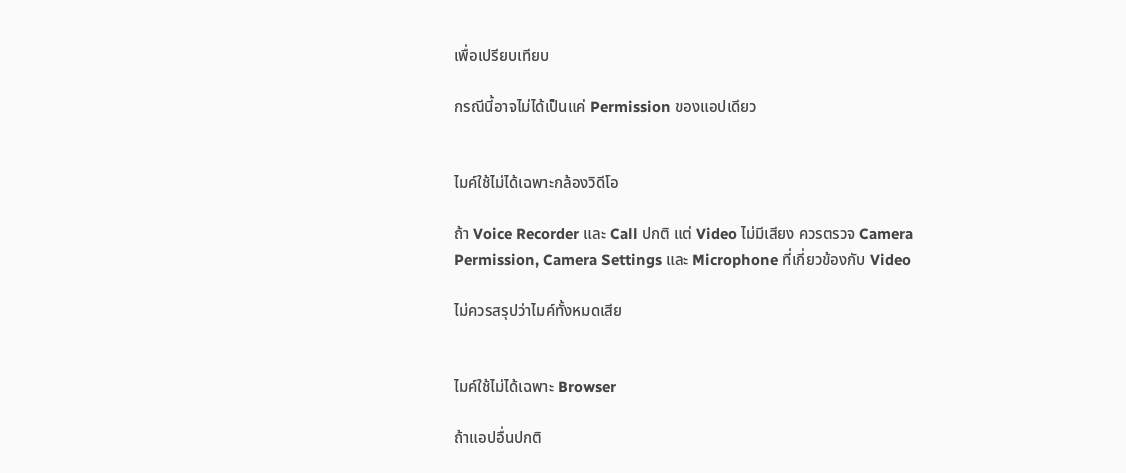เพื่อเปรียบเทียบ

กรณีนี้อาจไม่ได้เป็นแค่ Permission ของแอปเดียว


ไมค์ใช้ไม่ได้เฉพาะกล้องวิดีโอ

ถ้า Voice Recorder และ Call ปกติ แต่ Video ไม่มีเสียง ควรตรวจ Camera Permission, Camera Settings และ Microphone ที่เกี่ยวข้องกับ Video

ไม่ควรสรุปว่าไมค์ทั้งหมดเสีย


ไมค์ใช้ไม่ได้เฉพาะ Browser

ถ้าแอปอื่นปกติ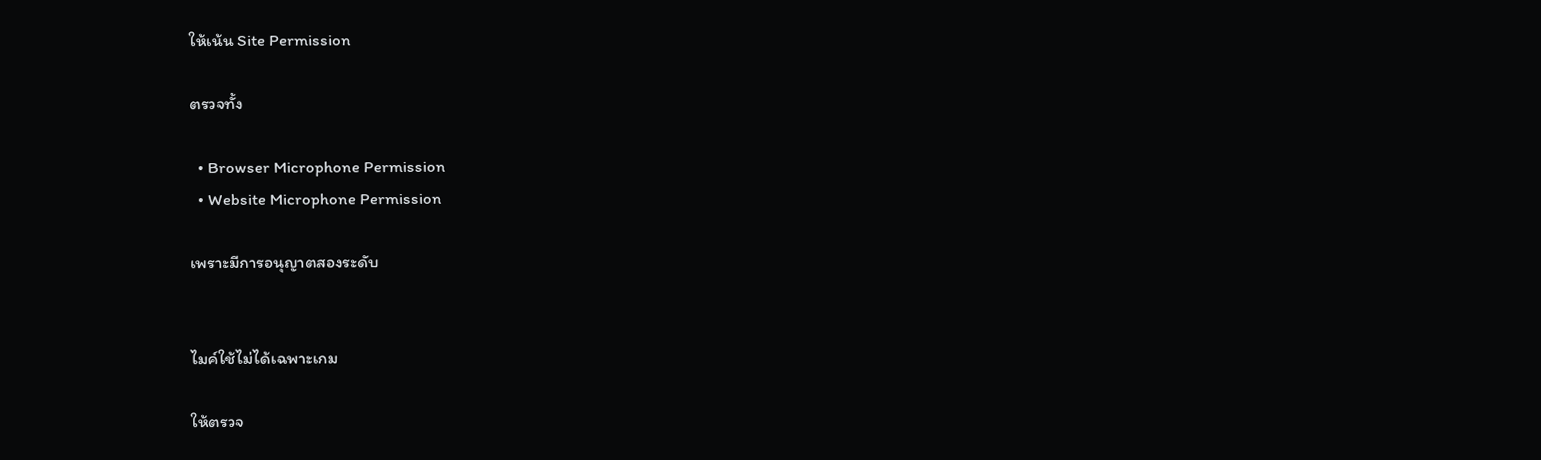ให้เน้น Site Permission

ตรวจทั้ง

  • Browser Microphone Permission
  • Website Microphone Permission

เพราะมีการอนุญาตสองระดับ


ไมค์ใช้ไม่ได้เฉพาะเกม

ให้ตรวจ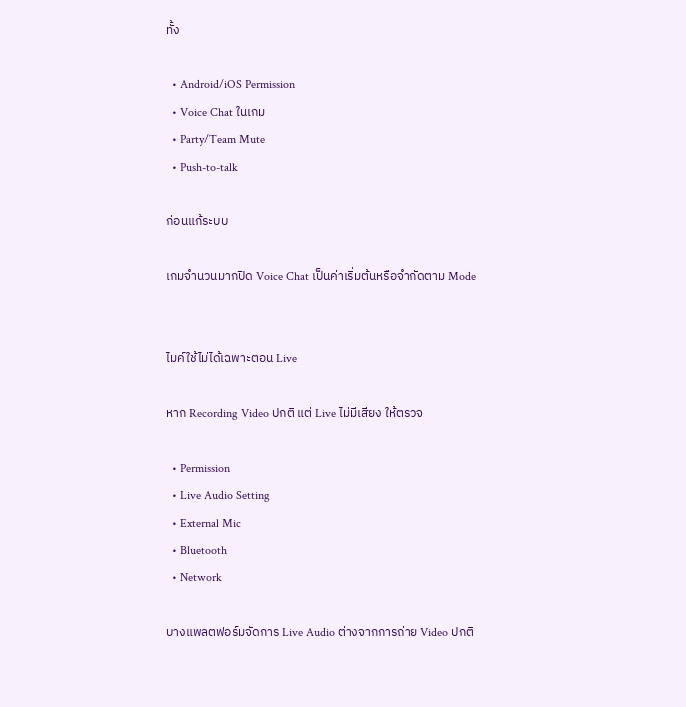ทั้ง

  • Android/iOS Permission
  • Voice Chat ในเกม
  • Party/Team Mute
  • Push-to-talk

ก่อนแก้ระบบ

เกมจำนวนมากปิด Voice Chat เป็นค่าเริ่มต้นหรือจำกัดตาม Mode


ไมค์ใช้ไม่ได้เฉพาะตอน Live

หาก Recording Video ปกติ แต่ Live ไม่มีเสียง ให้ตรวจ

  • Permission
  • Live Audio Setting
  • External Mic
  • Bluetooth
  • Network

บางแพลตฟอร์มจัดการ Live Audio ต่างจากการถ่าย Video ปกติ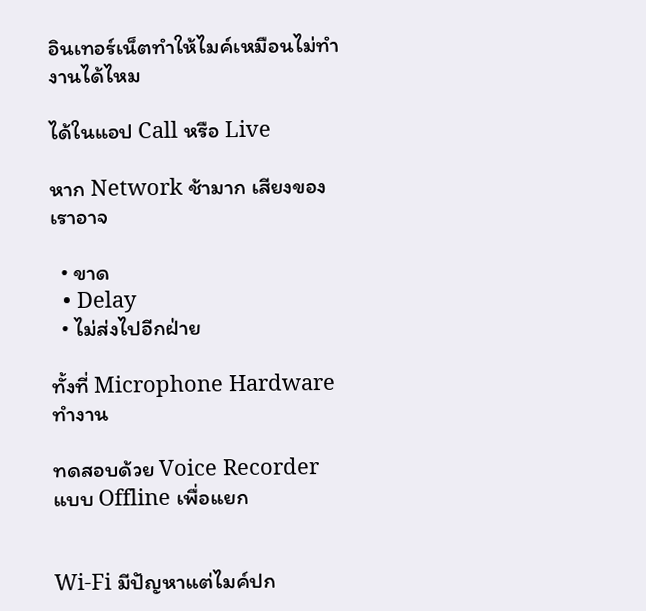อินเทอร์เน็ตทำให้ไมค์เหมือนไม่ทำงานได้ไหม

ได้ในแอป Call หรือ Live

หาก Network ช้ามาก เสียงของเราอาจ

  • ขาด
  • Delay
  • ไม่ส่งไปอีกฝ่าย

ทั้งที่ Microphone Hardware ทำงาน

ทดสอบด้วย Voice Recorder แบบ Offline เพื่อแยก


Wi-Fi มีปัญหาแต่ไมค์ปก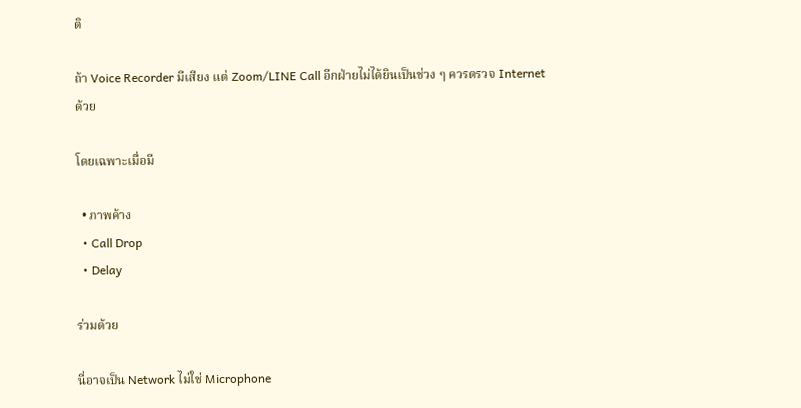ติ

ถ้า Voice Recorder มีเสียง แต่ Zoom/LINE Call อีกฝ่ายไม่ได้ยินเป็นช่วง ๆ ควรตรวจ Internet ด้วย

โดยเฉพาะเมื่อมี

  • ภาพค้าง
  • Call Drop
  • Delay

ร่วมด้วย

นี่อาจเป็น Network ไม่ใช่ Microphone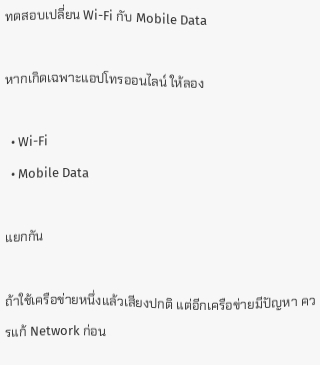ทดสอบเปลี่ยน Wi-Fi กับ Mobile Data

หากเกิดเฉพาะแอปโทรออนไลน์ ให้ลอง

  • Wi-Fi
  • Mobile Data

แยกกัน

ถ้าใช้เครือข่ายหนึ่งแล้วเสียงปกติ แต่อีกเครือข่ายมีปัญหา ควรแก้ Network ก่อน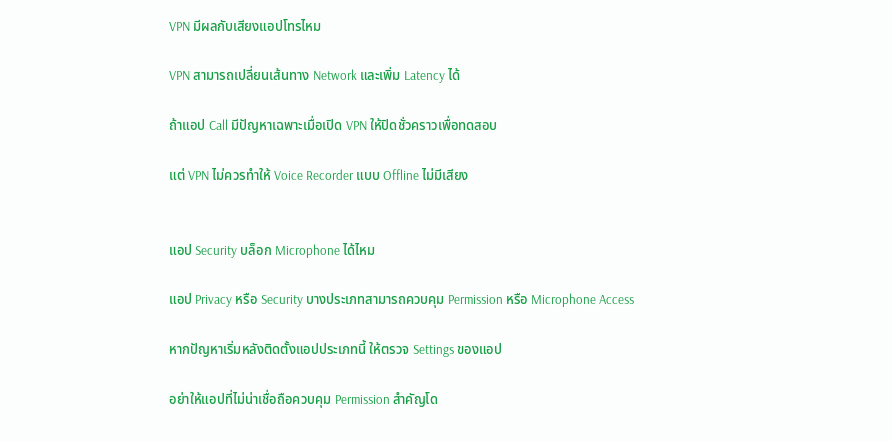VPN มีผลกับเสียงแอปโทรไหม

VPN สามารถเปลี่ยนเส้นทาง Network และเพิ่ม Latency ได้

ถ้าแอป Call มีปัญหาเฉพาะเมื่อเปิด VPN ให้ปิดชั่วคราวเพื่อทดสอบ

แต่ VPN ไม่ควรทำให้ Voice Recorder แบบ Offline ไม่มีเสียง


แอป Security บล็อก Microphone ได้ไหม

แอป Privacy หรือ Security บางประเภทสามารถควบคุม Permission หรือ Microphone Access

หากปัญหาเริ่มหลังติดตั้งแอปประเภทนี้ ให้ตรวจ Settings ของแอป

อย่าให้แอปที่ไม่น่าเชื่อถือควบคุม Permission สำคัญโด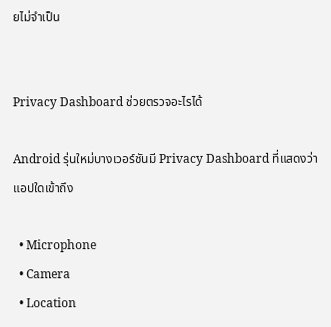ยไม่จำเป็น


Privacy Dashboard ช่วยตรวจอะไรได้

Android รุ่นใหม่บางเวอร์ชันมี Privacy Dashboard ที่แสดงว่าแอปใดเข้าถึง

  • Microphone
  • Camera
  • Location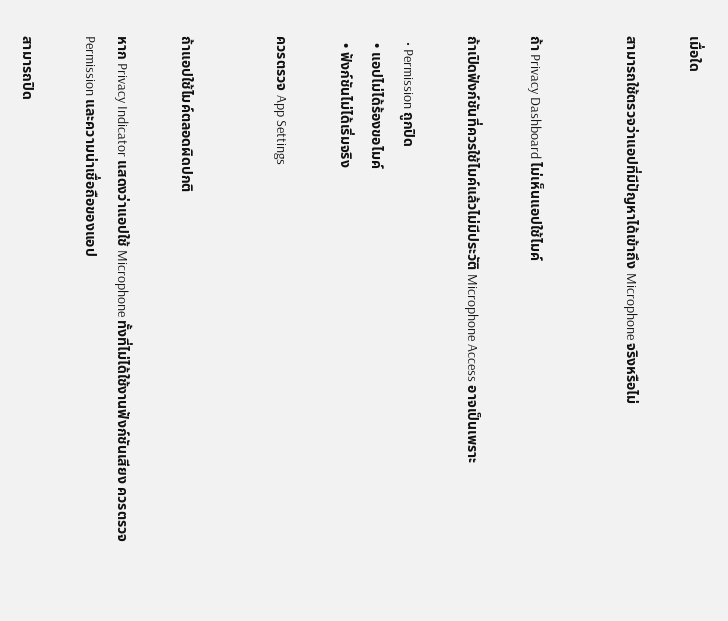เมื่อใด

สามารถใช้ตรวจว่าแอปที่มีปัญหาได้เข้าถึง Microphone จริงหรือไม่


ถ้า Privacy Dashboard ไม่เห็นแอปใช้ไมค์

ถ้าเปิดฟังก์ชันที่ควรใช้ไมค์แล้วไม่มีประวัติ Microphone Access อาจเป็นเพราะ

  • Permission ถูกปิด
  • แอปไม่ได้ร้องขอไมค์
  • ฟังก์ชันไม่ได้เริ่มจริง

ควรตรวจ App Settings


ถ้าแอปใช้ไมค์ตลอดผิดปกติ

หาก Privacy Indicator แสดงว่าแอปใช้ Microphone ทั้งที่ไม่ได้ใช้งานฟังก์ชันเสียง ควรตรวจ Permission และความน่าเชื่อถือของแอป

สามารถปิด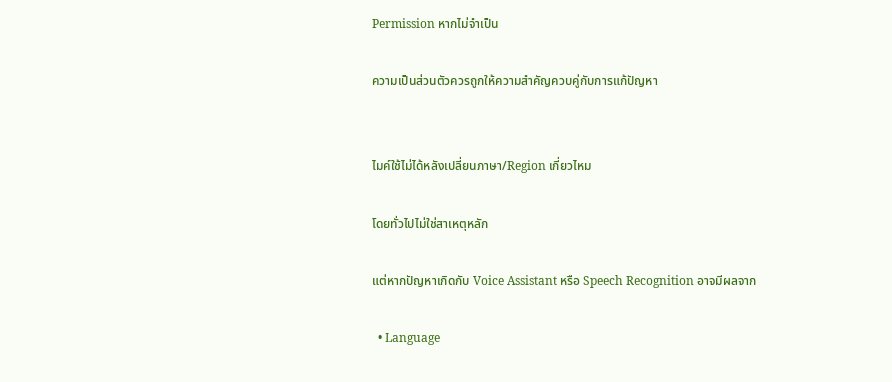Permission หากไม่จำเป็น

ความเป็นส่วนตัวควรถูกให้ความสำคัญควบคู่กับการแก้ปัญหา


ไมค์ใช้ไม่ได้หลังเปลี่ยนภาษา/Region เกี่ยวไหม

โดยทั่วไปไม่ใช่สาเหตุหลัก

แต่หากปัญหาเกิดกับ Voice Assistant หรือ Speech Recognition อาจมีผลจาก

  • Language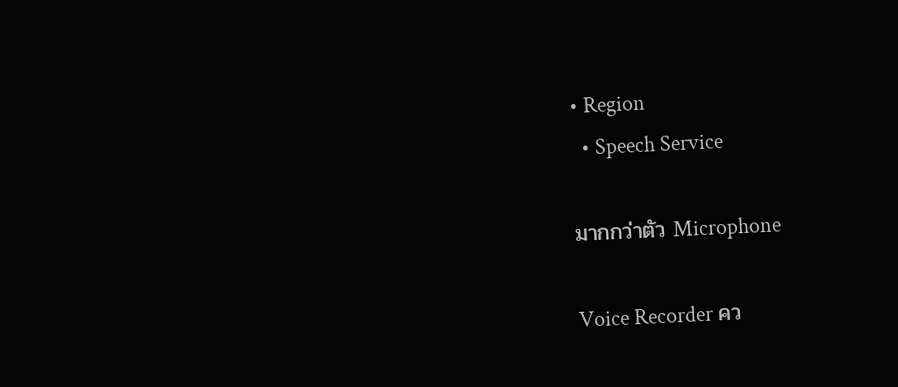• Region
  • Speech Service

มากกว่าตัว Microphone

Voice Recorder คว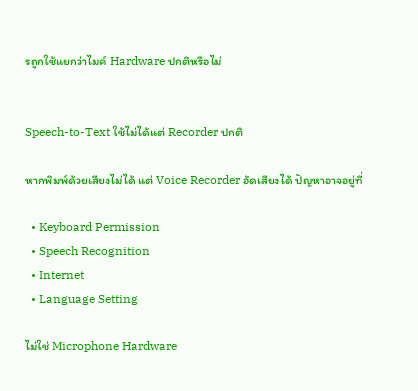รถูกใช้แยกว่าไมค์ Hardware ปกติหรือไม่


Speech-to-Text ใช้ไม่ได้แต่ Recorder ปกติ

หากพิมพ์ด้วยเสียงไม่ได้ แต่ Voice Recorder อัดเสียงได้ ปัญหาอาจอยู่ที่

  • Keyboard Permission
  • Speech Recognition
  • Internet
  • Language Setting

ไม่ใช่ Microphone Hardware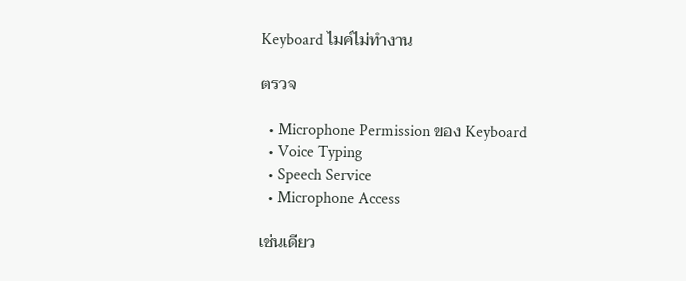Keyboard ไมค์ไม่ทำงาน

ตรวจ

  • Microphone Permission ของ Keyboard
  • Voice Typing
  • Speech Service
  • Microphone Access

เช่นเดียว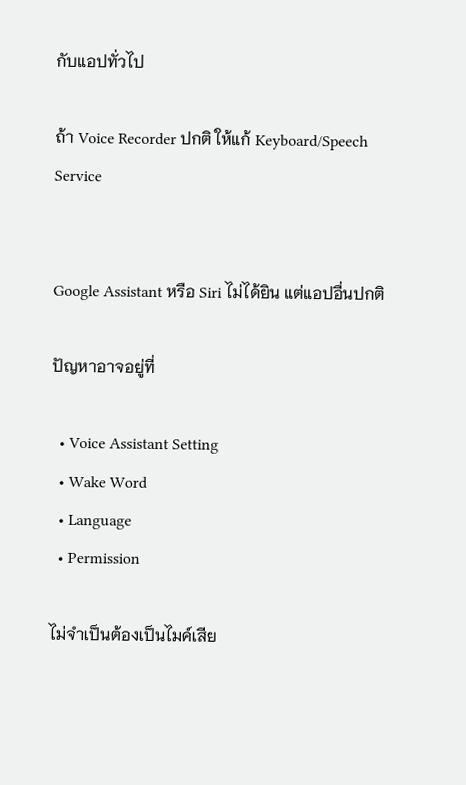กับแอปทั่วไป

ถ้า Voice Recorder ปกติ ให้แก้ Keyboard/Speech Service


Google Assistant หรือ Siri ไม่ได้ยิน แต่แอปอื่นปกติ

ปัญหาอาจอยู่ที่

  • Voice Assistant Setting
  • Wake Word
  • Language
  • Permission

ไม่จำเป็นต้องเป็นไมค์เสีย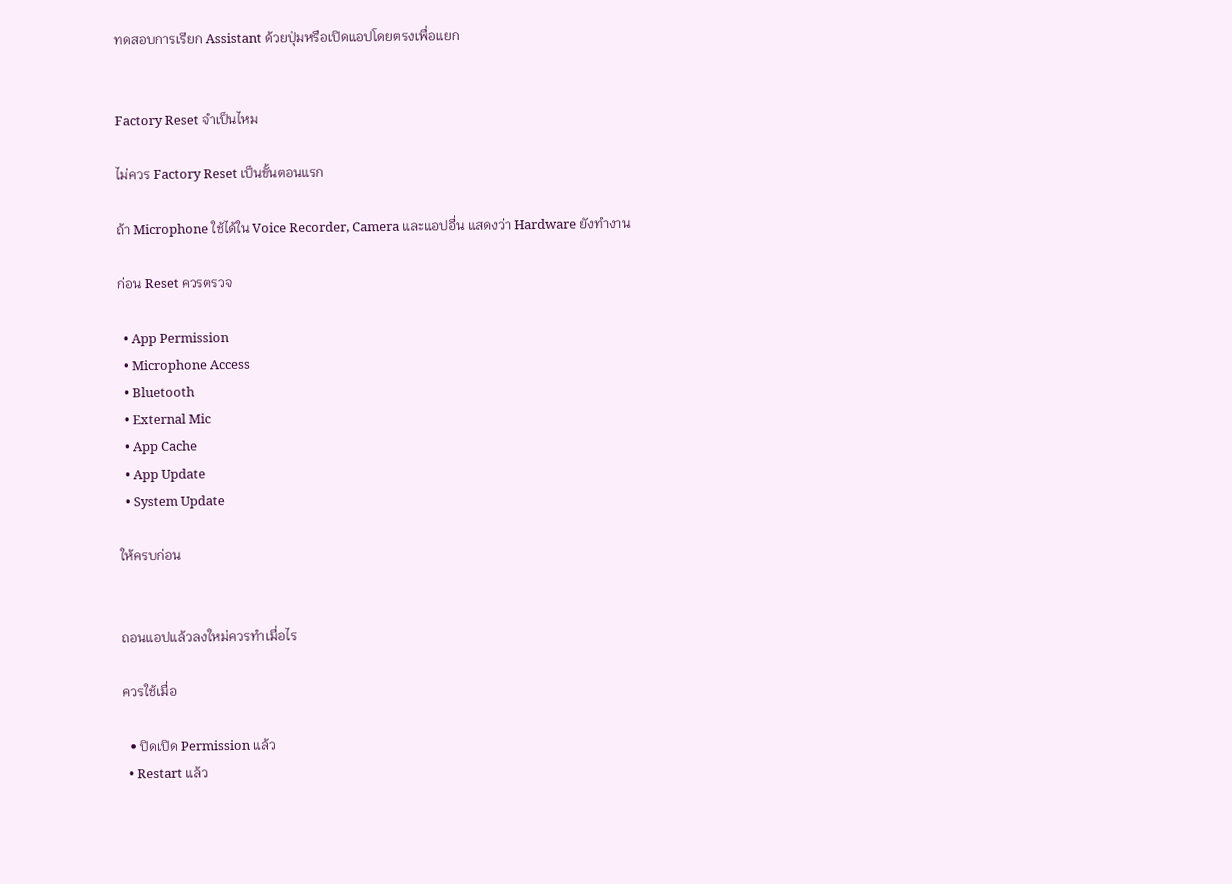ทดสอบการเรียก Assistant ด้วยปุ่มหรือเปิดแอปโดยตรงเพื่อแยก


Factory Reset จำเป็นไหม

ไม่ควร Factory Reset เป็นขั้นตอนแรก

ถ้า Microphone ใช้ได้ใน Voice Recorder, Camera และแอปอื่น แสดงว่า Hardware ยังทำงาน

ก่อน Reset ควรตรวจ

  • App Permission
  • Microphone Access
  • Bluetooth
  • External Mic
  • App Cache
  • App Update
  • System Update

ให้ครบก่อน


ถอนแอปแล้วลงใหม่ควรทำเมื่อไร

ควรใช้เมื่อ

  • ปิดเปิด Permission แล้ว
  • Restart แล้ว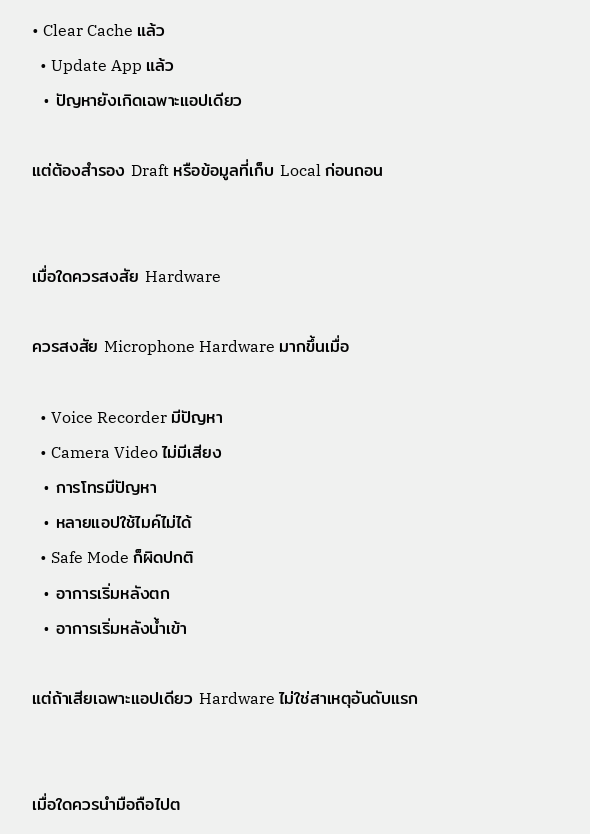• Clear Cache แล้ว
  • Update App แล้ว
  • ปัญหายังเกิดเฉพาะแอปเดียว

แต่ต้องสำรอง Draft หรือข้อมูลที่เก็บ Local ก่อนถอน


เมื่อใดควรสงสัย Hardware

ควรสงสัย Microphone Hardware มากขึ้นเมื่อ

  • Voice Recorder มีปัญหา
  • Camera Video ไม่มีเสียง
  • การโทรมีปัญหา
  • หลายแอปใช้ไมค์ไม่ได้
  • Safe Mode ก็ผิดปกติ
  • อาการเริ่มหลังตก
  • อาการเริ่มหลังน้ำเข้า

แต่ถ้าเสียเฉพาะแอปเดียว Hardware ไม่ใช่สาเหตุอันดับแรก


เมื่อใดควรนำมือถือไปต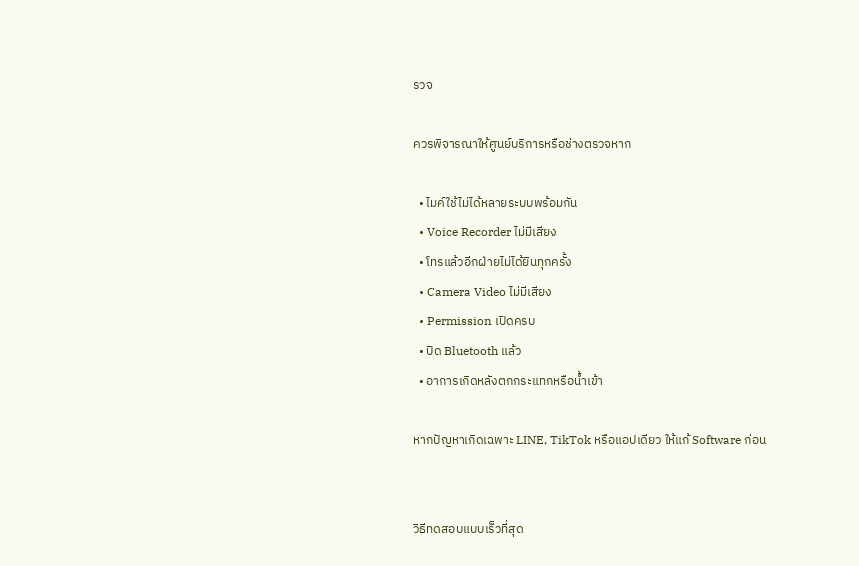รวจ

ควรพิจารณาให้ศูนย์บริการหรือช่างตรวจหาก

  • ไมค์ใช้ไม่ได้หลายระบบพร้อมกัน
  • Voice Recorder ไม่มีเสียง
  • โทรแล้วอีกฝ่ายไม่ได้ยินทุกครั้ง
  • Camera Video ไม่มีเสียง
  • Permission เปิดครบ
  • ปิด Bluetooth แล้ว
  • อาการเกิดหลังตกกระแทกหรือน้ำเข้า

หากปัญหาเกิดเฉพาะ LINE, TikTok หรือแอปเดียว ให้แก้ Software ก่อน


วิธีทดสอบแบบเร็วที่สุด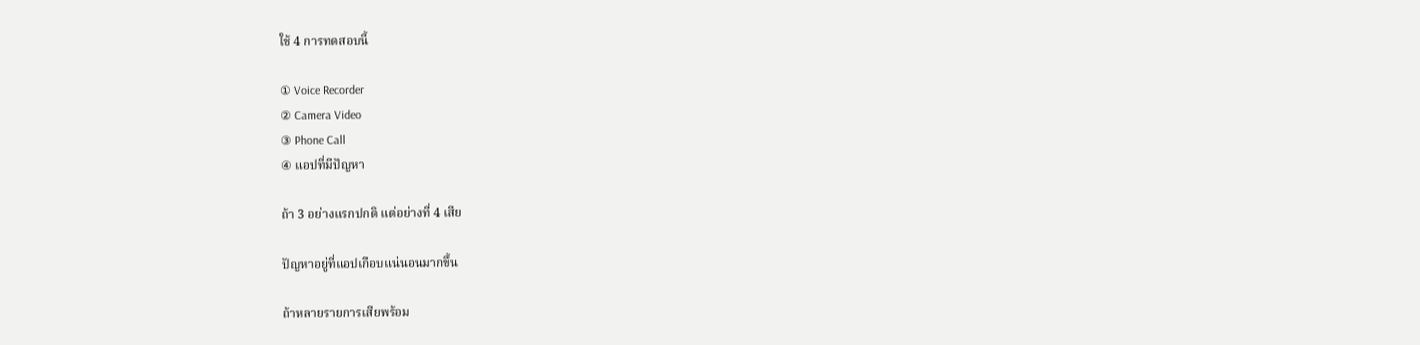ใช้ 4 การทดสอบนี้

① Voice Recorder
② Camera Video
③ Phone Call
④ แอปที่มีปัญหา

ถ้า 3 อย่างแรกปกติ แต่อย่างที่ 4 เสีย

ปัญหาอยู่ที่แอปเกือบแน่นอนมากขึ้น

ถ้าหลายรายการเสียพร้อม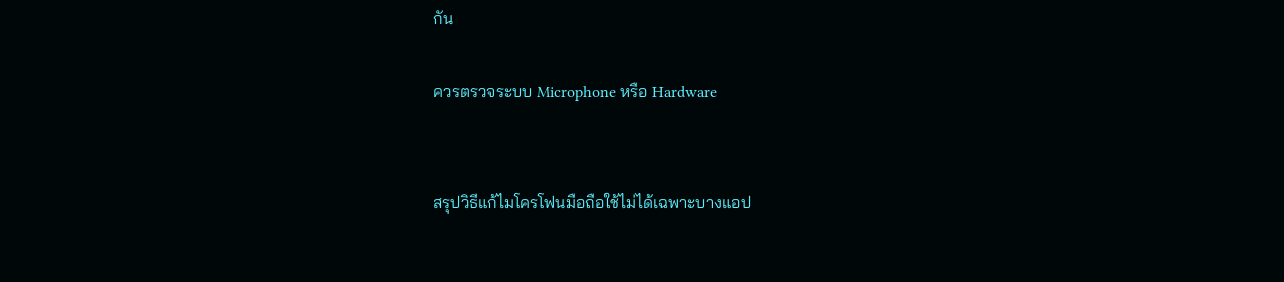กัน

ควรตรวจระบบ Microphone หรือ Hardware


สรุปวิธีแก้ไมโครโฟนมือถือใช้ไม่ได้เฉพาะบางแอป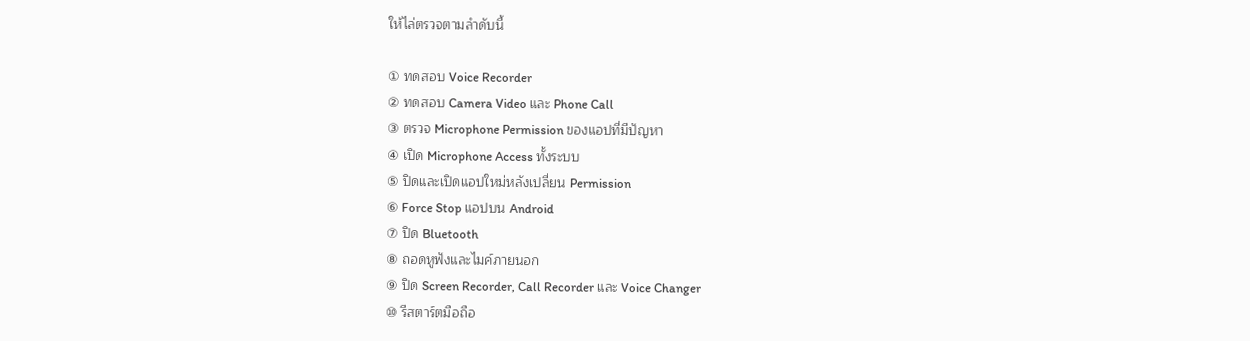ให้ไล่ตรวจตามลำดับนี้

① ทดสอบ Voice Recorder
② ทดสอบ Camera Video และ Phone Call
③ ตรวจ Microphone Permission ของแอปที่มีปัญหา
④ เปิด Microphone Access ทั้งระบบ
⑤ ปิดและเปิดแอปใหม่หลังเปลี่ยน Permission
⑥ Force Stop แอปบน Android
⑦ ปิด Bluetooth
⑧ ถอดหูฟังและไมค์ภายนอก
⑨ ปิด Screen Recorder, Call Recorder และ Voice Changer
⑩ รีสตาร์ตมือถือ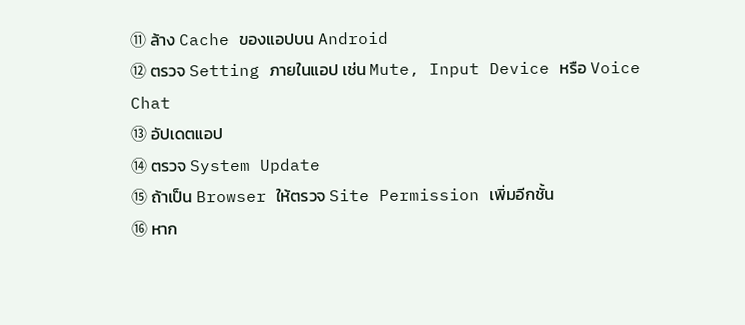⑪ ล้าง Cache ของแอปบน Android
⑫ ตรวจ Setting ภายในแอป เช่น Mute, Input Device หรือ Voice Chat
⑬ อัปเดตแอป
⑭ ตรวจ System Update
⑮ ถ้าเป็น Browser ให้ตรวจ Site Permission เพิ่มอีกชั้น
⑯ หาก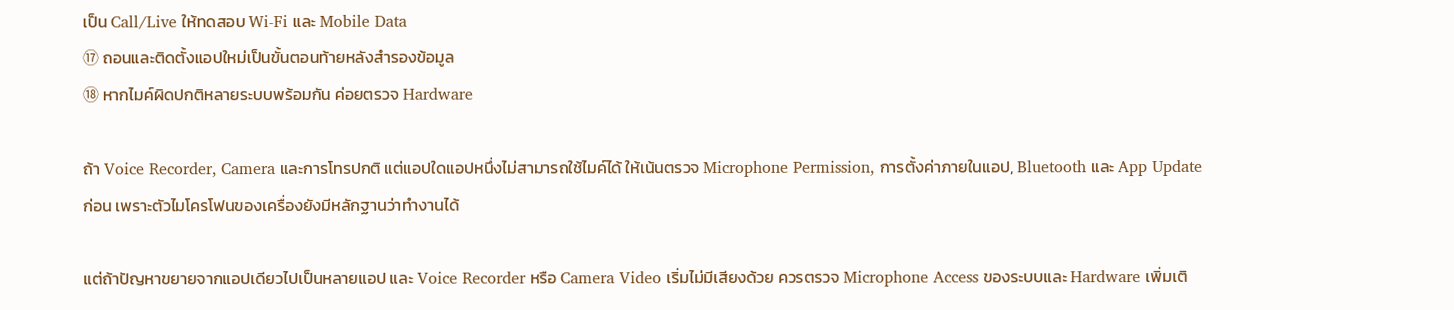เป็น Call/Live ให้ทดสอบ Wi-Fi และ Mobile Data
⑰ ถอนและติดตั้งแอปใหม่เป็นขั้นตอนท้ายหลังสำรองข้อมูล
⑱ หากไมค์ผิดปกติหลายระบบพร้อมกัน ค่อยตรวจ Hardware

ถ้า Voice Recorder, Camera และการโทรปกติ แต่แอปใดแอปหนึ่งไม่สามารถใช้ไมค์ได้ ให้เน้นตรวจ Microphone Permission, การตั้งค่าภายในแอป, Bluetooth และ App Update ก่อน เพราะตัวไมโครโฟนของเครื่องยังมีหลักฐานว่าทำงานได้

แต่ถ้าปัญหาขยายจากแอปเดียวไปเป็นหลายแอป และ Voice Recorder หรือ Camera Video เริ่มไม่มีเสียงด้วย ควรตรวจ Microphone Access ของระบบและ Hardware เพิ่มเติ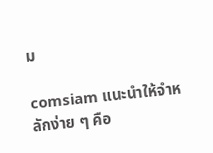ม

comsiam แนะนำให้จำหลักง่าย ๆ คือ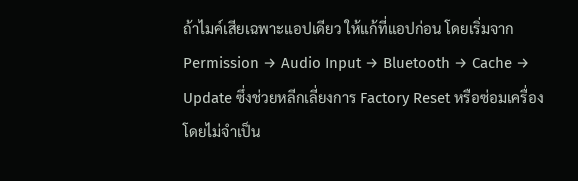ถ้าไมค์เสียเฉพาะแอปเดียว ให้แก้ที่แอปก่อน โดยเริ่มจาก Permission → Audio Input → Bluetooth → Cache → Update ซึ่งช่วยหลีกเลี่ยงการ Factory Reset หรือซ่อมเครื่องโดยไม่จำเป็น